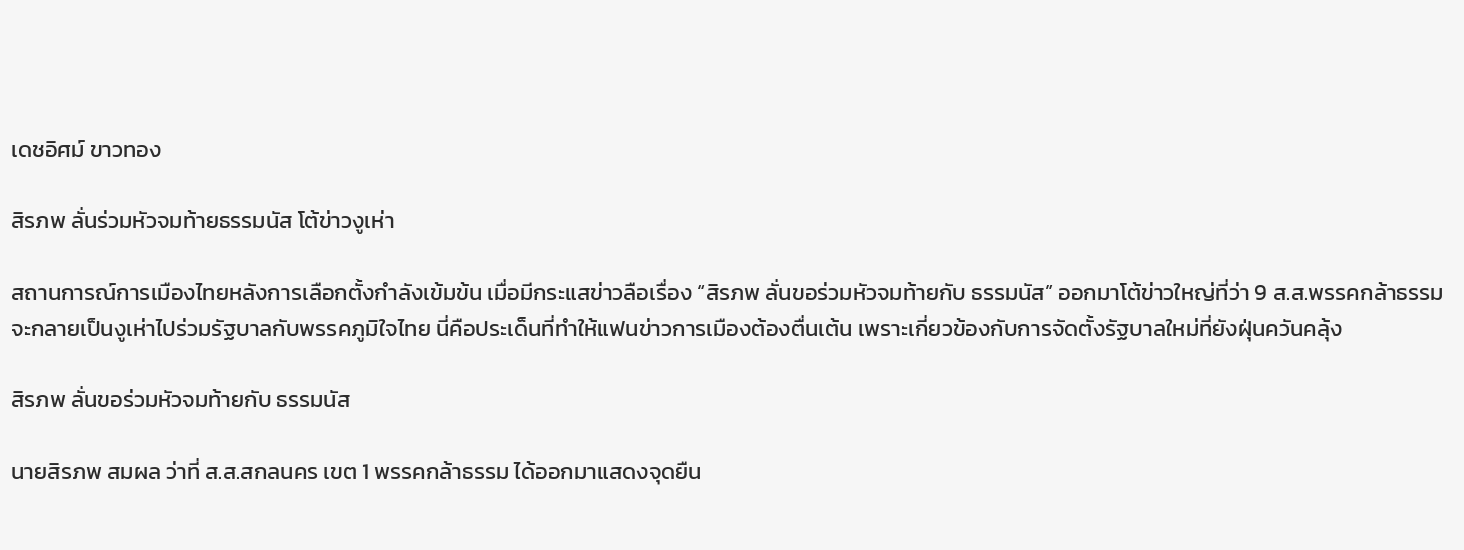เดชอิศม์ ขาวทอง

สิรภพ ลั่นร่วมหัวจมท้ายธรรมนัส โต้ข่าวงูเห่า

สถานการณ์การเมืองไทยหลังการเลือกตั้งกำลังเข้มข้น เมื่อมีกระแสข่าวลือเรื่อง “สิรภพ ลั่นขอร่วมหัวจมท้ายกับ ธรรมนัส” ออกมาโต้ข่าวใหญ่ที่ว่า 9 ส.ส.พรรคกล้าธรรม จะกลายเป็นงูเห่าไปร่วมรัฐบาลกับพรรคภูมิใจไทย นี่คือประเด็นที่ทำให้แฟนข่าวการเมืองต้องตื่นเต้น เพราะเกี่ยวข้องกับการจัดตั้งรัฐบาลใหม่ที่ยังฝุ่นควันคลุ้ง

สิรภพ ลั่นขอร่วมหัวจมท้ายกับ ธรรมนัส

นายสิรภพ สมผล ว่าที่ ส.ส.สกลนคร เขต 1 พรรคกล้าธรรม ได้ออกมาแสดงจุดยืน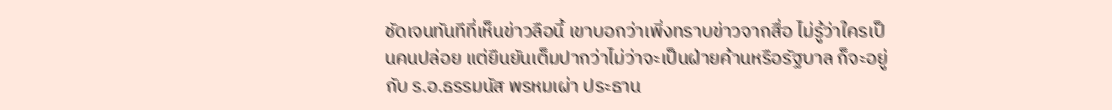ชัดเจนทันทีที่เห็นข่าวลือนี้ เขาบอกว่าเพิ่งทราบข่าวจากสื่อ ไม่รู้ว่าใครเป็นคนปล่อย แต่ยืนยันเต็มปากว่าไม่ว่าจะเป็นฝ่ายค้านหรือรัฐบาล ก็จะอยู่กับ ร.อ.ธรรมนัส พรหมเผ่า ประธาน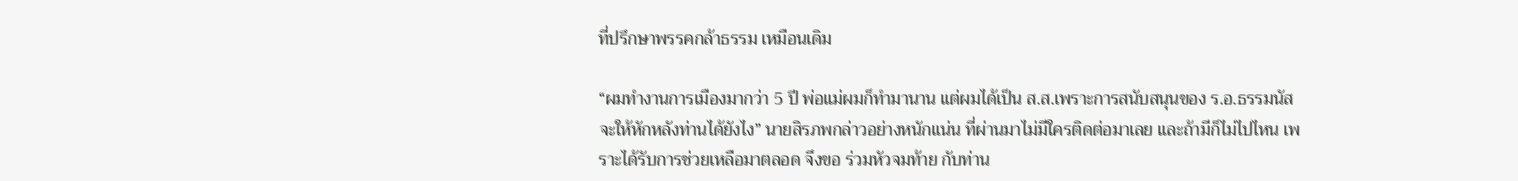ที่ปรึกษาพรรคกล้าธรรม เหมือนเดิม

“ผมทำงานการเมืองมากว่า 5 ปี พ่อแม่ผมก็ทำมานาน แต่ผมได้เป็น ส.ส.เพราะการสนับสนุนของ ร.อ.ธรรมนัส จะให้หักหลังท่านได้ยังไง” นายสิรภพกล่าวอย่างหนักแน่น ที่ผ่านมาไม่มีใครติดต่อมาเลย และถ้ามีก็ไม่ไปไหน เพราะได้รับการช่วยเหลือมาตลอด จึงขอ ร่วมหัวจมท้าย กับท่าน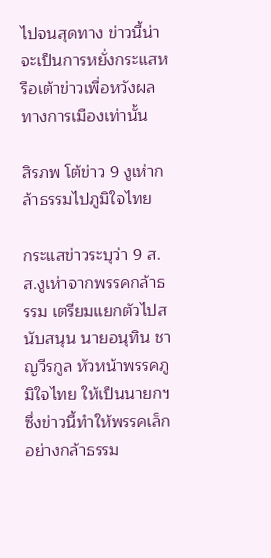ไปจนสุดทาง ข่าวนี้น่าจะเป็นการหยั่งกระแสหรือเต้าข่าวเพื่อหวังผลทางการเมืองเท่านั้น

สิรภพ โต้ข่าว 9 งูเห่ากล้าธรรมไปภูมิใจไทย

กระแสข่าวระบุว่า 9 ส.ส.งูเห่าจากพรรคกล้าธรรม เตรียมแยกตัวไปสนับสนุน นายอนุทิน ชาญวีรกูล หัวหน้าพรรคภูมิใจไทย ให้เป็นนายกฯ ซึ่งข่าวนี้ทำให้พรรคเล็กอย่างกล้าธรรม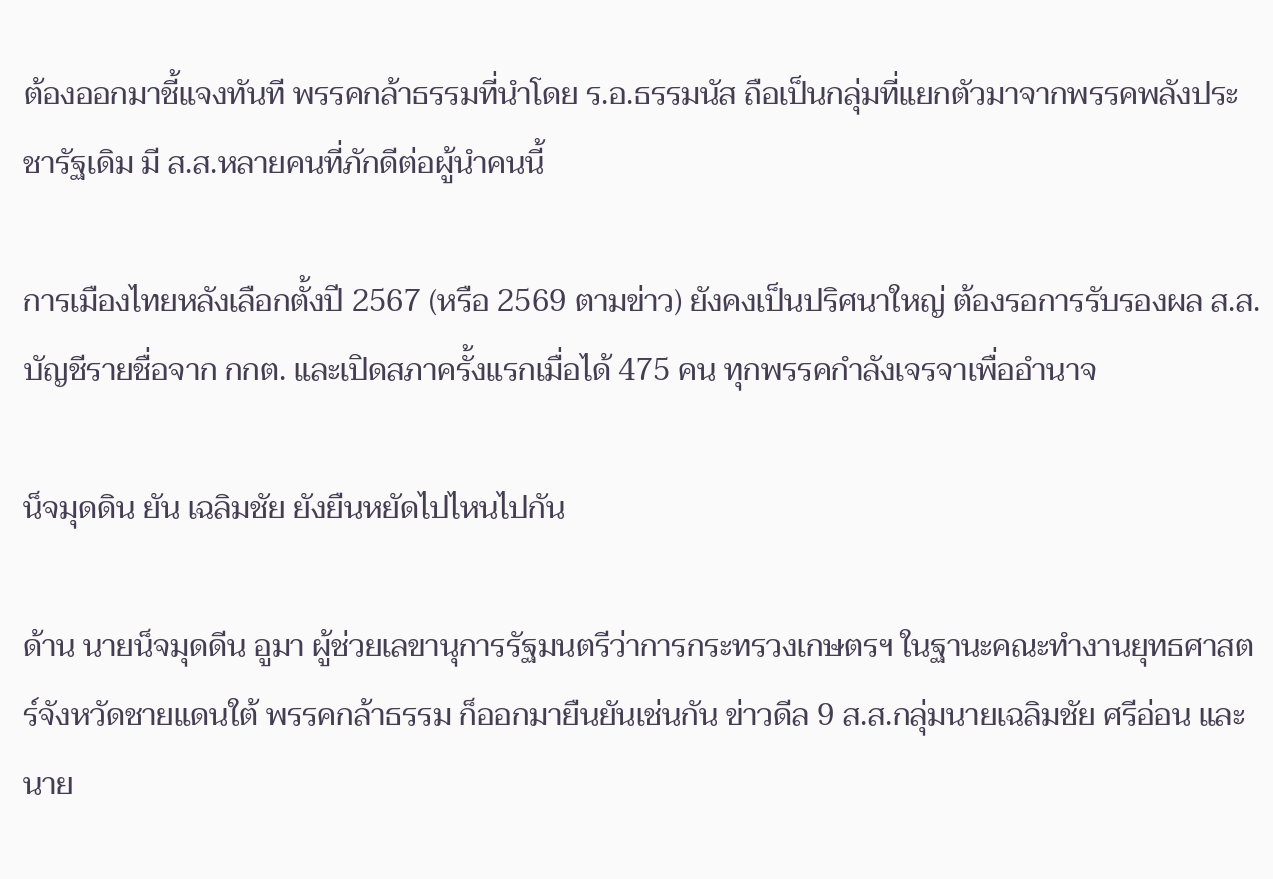ต้องออกมาชี้แจงทันที พรรคกล้าธรรมที่นำโดย ร.อ.ธรรมนัส ถือเป็นกลุ่มที่แยกตัวมาจากพรรคพลังประชารัฐเดิม มี ส.ส.หลายคนที่ภักดีต่อผู้นำคนนี้

การเมืองไทยหลังเลือกตั้งปี 2567 (หรือ 2569 ตามข่าว) ยังคงเป็นปริศนาใหญ่ ต้องรอการรับรองผล ส.ส.บัญชีรายชื่อจาก กกต. และเปิดสภาครั้งแรกเมื่อได้ 475 คน ทุกพรรคกำลังเจรจาเพื่ออำนาจ

น็จมุดดิน ยัน เฉลิมชัย ยังยืนหยัดไปไหนไปกัน

ด้าน นายน็จมุดดีน อูมา ผู้ช่วยเลขานุการรัฐมนตรีว่าการกระทรวงเกษตรฯ ในฐานะคณะทำงานยุทธศาสตร์จังหวัดชายแดนใต้ พรรคกล้าธรรม ก็ออกมายืนยันเช่นกัน ข่าวดีล 9 ส.ส.กลุ่มนายเฉลิมชัย ศรีอ่อน และนาย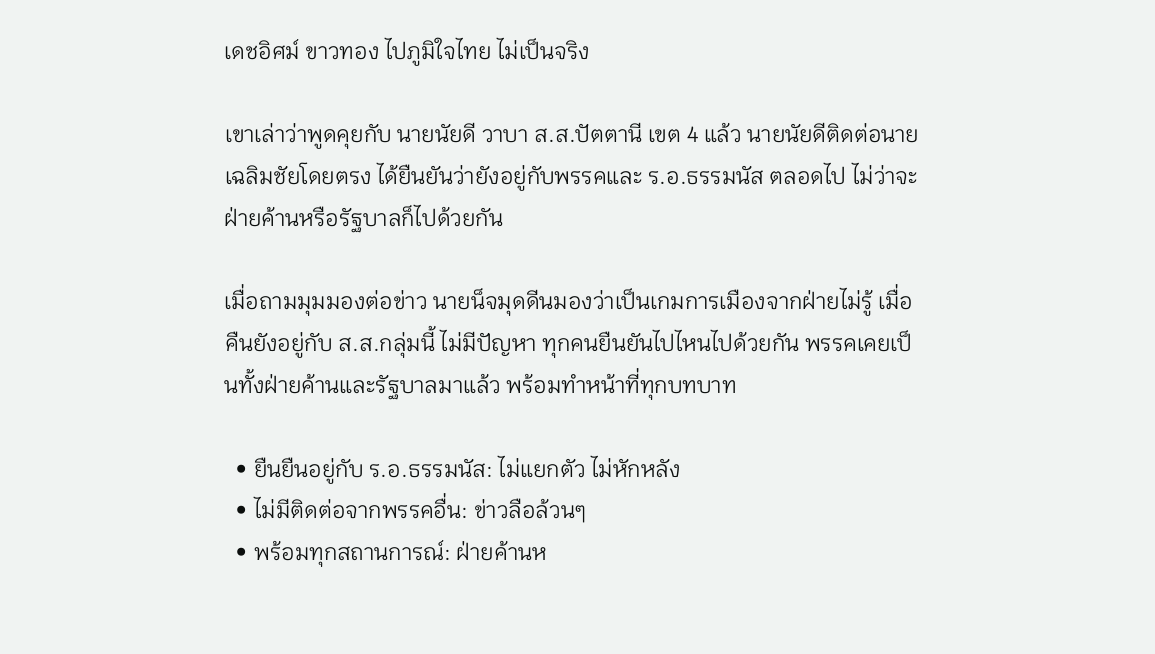เดชอิศม์ ขาวทอง ไปภูมิใจไทย ไม่เป็นจริง

เขาเล่าว่าพูดคุยกับ นายนัยดี วาบา ส.ส.ปัตตานี เขต 4 แล้ว นายนัยดีติดต่อนายเฉลิมชัยโดยตรง ได้ยืนยันว่ายังอยู่กับพรรคและ ร.อ.ธรรมนัส ตลอดไป ไม่ว่าจะฝ่ายค้านหรือรัฐบาลก็ไปด้วยกัน

เมื่อถามมุมมองต่อข่าว นายน็จมุดดีนมองว่าเป็นเกมการเมืองจากฝ่ายไม่รู้ เมื่อคืนยังอยู่กับ ส.ส.กลุ่มนี้ ไม่มีปัญหา ทุกคนยืนยันไปไหนไปด้วยกัน พรรคเคยเป็นทั้งฝ่ายค้านและรัฐบาลมาแล้ว พร้อมทำหน้าที่ทุกบทบาท

  • ยืนยืนอยู่กับ ร.อ.ธรรมนัส: ไม่แยกตัว ไม่หักหลัง
  • ไม่มีติดต่อจากพรรคอื่น: ข่าวลือล้วนๆ
  • พร้อมทุกสถานการณ์: ฝ่ายค้านห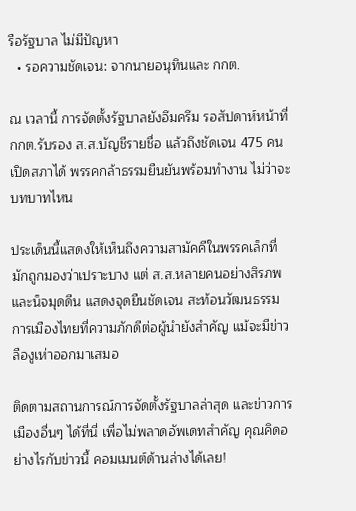รือรัฐบาล ไม่มีปัญหา
  • รอความชัดเจน: จากนายอนุทินและ กกต.

ณ เวลานี้ การจัดตั้งรัฐบาลยังอึมครึม รอสัปดาห์หน้าที่ กกต.รับรอง ส.ส.บัญชีรายชื่อ แล้วถึงชัดเจน 475 คน เปิดสภาได้ พรรคกล้าธรรมยืนยันพร้อมทำงาน ไม่ว่าจะบทบาทไหน

ประเด็นนี้แสดงให้เห็นถึงความสามัคคีในพรรคเล็กที่มักถูกมองว่าเปราะบาง แต่ ส.ส.หลายคนอย่างสิรภพและน็จมุดดีน แสดงจุดยืนชัดเจน สะท้อนวัฒนธรรมการเมืองไทยที่ความภักดีต่อผู้นำยังสำคัญ แม้จะมีข่าวลืองูเห่าออกมาเสมอ

ติดตามสถานการณ์การจัดตั้งรัฐบาลล่าสุด และข่าวการเมืองอื่นๆ ได้ที่นี่ เพื่อไม่พลาดอัพเดทสำคัญ คุณคิดอย่างไรกับข่าวนี้ คอมเมนต์ด้านล่างได้เลย!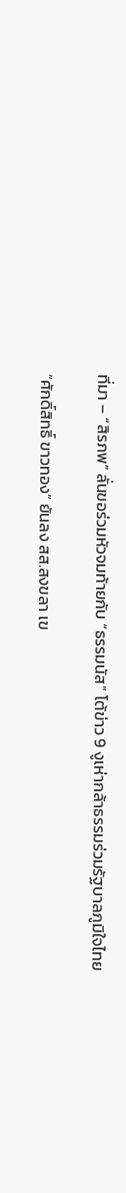ที่มา – “สิรภพ” ลั่นขอร่วมหัวจมท้ายกับ “ธรรมนัส” โต้ข่าว 9 งูเห่ากล้าธรรมร่วมรัฐบาลภูมิใจไทย

“ศักดิ์สิทธิ์ ขาวทอง” ยันลง สส.สงขลา เข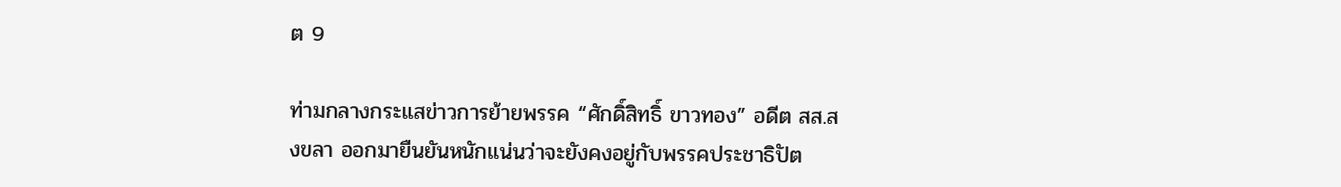ต 9

ท่ามกลางกระแสข่าวการย้ายพรรค “ศักดิ์สิทธิ์ ขาวทอง” อดีต สส.สงขลา ออกมายืนยันหนักแน่นว่าจะยังคงอยู่กับพรรคประชาธิปัต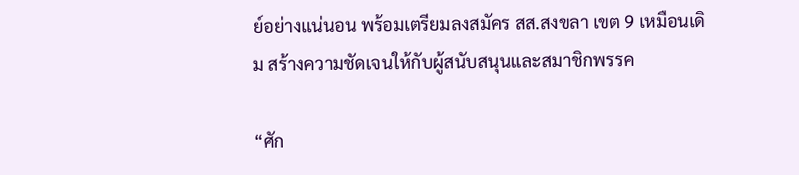ย์อย่างแน่นอน พร้อมเตรียมลงสมัคร สส.สงขลา เขต 9 เหมือนเดิม สร้างความชัดเจนให้กับผู้สนับสนุนและสมาชิกพรรค

“ศัก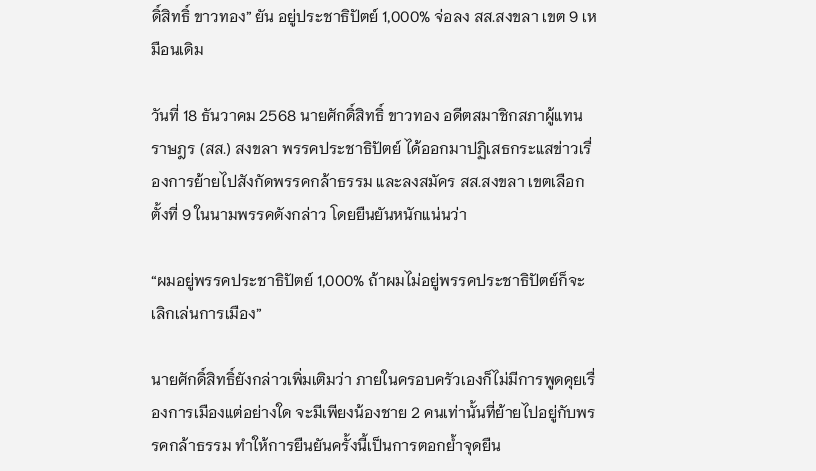ดิ์สิทธิ์ ขาวทอง” ยัน อยู่ประชาธิปัตย์ 1,000% จ่อลง สส.สงขลา เขต 9 เหมือนเดิม

วันที่ 18 ธันวาคม 2568 นายศักดิ์สิทธิ์ ขาวทอง อดีตสมาชิกสภาผู้แทนราษฎร (สส.) สงขลา พรรคประชาธิปัตย์ ได้ออกมาปฏิเสธกระแสข่าวเรื่องการย้ายไปสังกัดพรรคกล้าธรรม และลงสมัคร สส.สงขลา เขตเลือกตั้งที่ 9 ในนามพรรคดังกล่าว โดยยืนยันหนักแน่นว่า

“ผมอยู่พรรคประชาธิปัตย์ 1,000% ถ้าผมไม่อยู่พรรคประชาธิปัตย์ก็จะเลิกเล่นการเมือง”

นายศักดิ์สิทธิ์ยังกล่าวเพิ่มเติมว่า ภายในครอบครัวเองก็ไม่มีการพูดคุยเรื่องการเมืองแต่อย่างใด จะมีเพียงน้องชาย 2 คนเท่านั้นที่ย้ายไปอยู่กับพรรคกล้าธรรม ทำให้การยืนยันครั้งนี้เป็นการตอกย้ำจุดยืน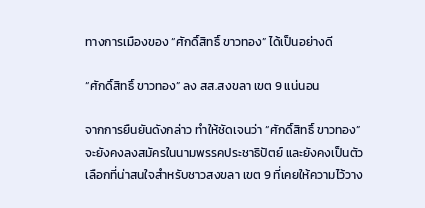ทางการเมืองของ “ศักดิ์สิทธิ์ ขาวทอง” ได้เป็นอย่างดี

“ศักดิ์สิทธิ์ ขาวทอง” ลง สส.สงขลา เขต 9 แน่นอน

จากการยืนยันดังกล่าว ทำให้ชัดเจนว่า “ศักดิ์สิทธิ์ ขาวทอง” จะยังคงลงสมัครในนามพรรคประชาธิปัตย์ และยังคงเป็นตัวเลือกที่น่าสนใจสำหรับชาวสงขลา เขต 9 ที่เคยให้ความไว้วาง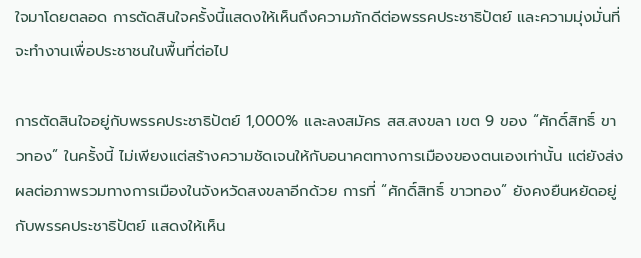ใจมาโดยตลอด การตัดสินใจครั้งนี้แสดงให้เห็นถึงความภักดีต่อพรรคประชาธิปัตย์ และความมุ่งมั่นที่จะทำงานเพื่อประชาชนในพื้นที่ต่อไป

การตัดสินใจอยู่กับพรรคประชาธิปัตย์ 1,000% และลงสมัคร สส.สงขลา เขต 9 ของ “ศักดิ์สิทธิ์ ขาวทอง” ในครั้งนี้ ไม่เพียงแต่สร้างความชัดเจนให้กับอนาคตทางการเมืองของตนเองเท่านั้น แต่ยังส่งผลต่อภาพรวมทางการเมืองในจังหวัดสงขลาอีกด้วย การที่ “ศักดิ์สิทธิ์ ขาวทอง” ยังคงยืนหยัดอยู่กับพรรคประชาธิปัตย์ แสดงให้เห็น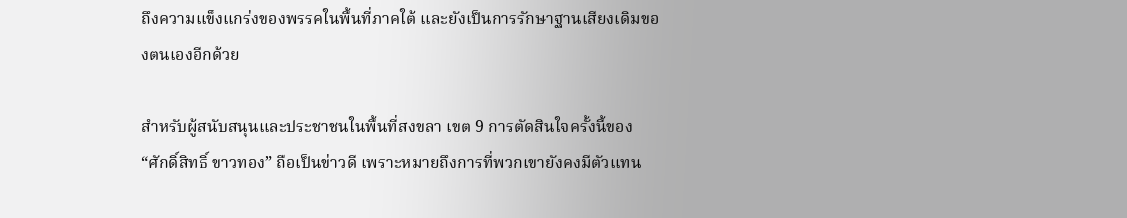ถึงความแข็งแกร่งของพรรคในพื้นที่ภาคใต้ และยังเป็นการรักษาฐานเสียงเดิมของตนเองอีกด้วย

สำหรับผู้สนับสนุนและประชาชนในพื้นที่สงขลา เขต 9 การตัดสินใจครั้งนี้ของ “ศักดิ์สิทธิ์ ขาวทอง” ถือเป็นข่าวดี เพราะหมายถึงการที่พวกเขายังคงมีตัวแทน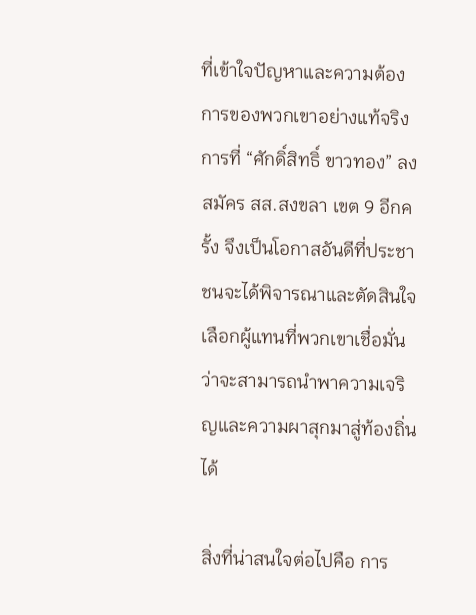ที่เข้าใจปัญหาและความต้องการของพวกเขาอย่างแท้จริง การที่ “ศักดิ์สิทธิ์ ขาวทอง” ลงสมัคร สส.สงขลา เขต 9 อีกครั้ง จึงเป็นโอกาสอันดีที่ประชาชนจะได้พิจารณาและตัดสินใจเลือกผู้แทนที่พวกเขาเชื่อมั่นว่าจะสามารถนำพาความเจริญและความผาสุกมาสู่ท้องถิ่นได้

สิ่งที่น่าสนใจต่อไปคือ การ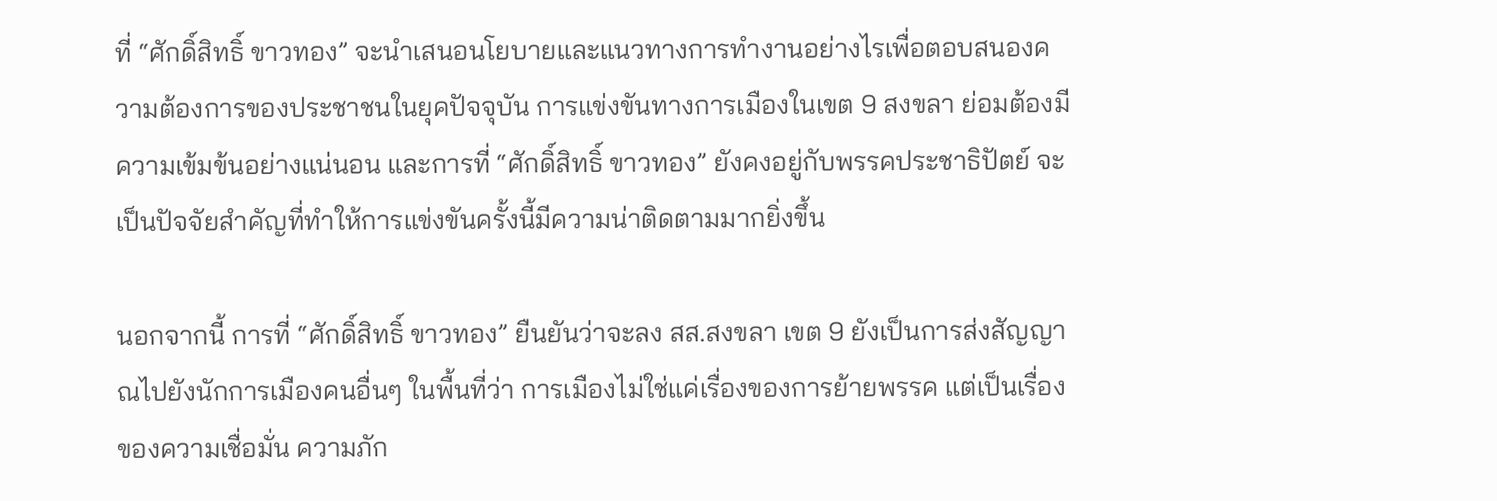ที่ “ศักดิ์สิทธิ์ ขาวทอง” จะนำเสนอนโยบายและแนวทางการทำงานอย่างไรเพื่อตอบสนองความต้องการของประชาชนในยุคปัจจุบัน การแข่งขันทางการเมืองในเขต 9 สงขลา ย่อมต้องมีความเข้มข้นอย่างแน่นอน และการที่ “ศักดิ์สิทธิ์ ขาวทอง” ยังคงอยู่กับพรรคประชาธิปัตย์ จะเป็นปัจจัยสำคัญที่ทำให้การแข่งขันครั้งนี้มีความน่าติดตามมากยิ่งขึ้น

นอกจากนี้ การที่ “ศักดิ์สิทธิ์ ขาวทอง” ยืนยันว่าจะลง สส.สงขลา เขต 9 ยังเป็นการส่งสัญญาณไปยังนักการเมืองคนอื่นๆ ในพื้นที่ว่า การเมืองไม่ใช่แค่เรื่องของการย้ายพรรค แต่เป็นเรื่องของความเชื่อมั่น ความภัก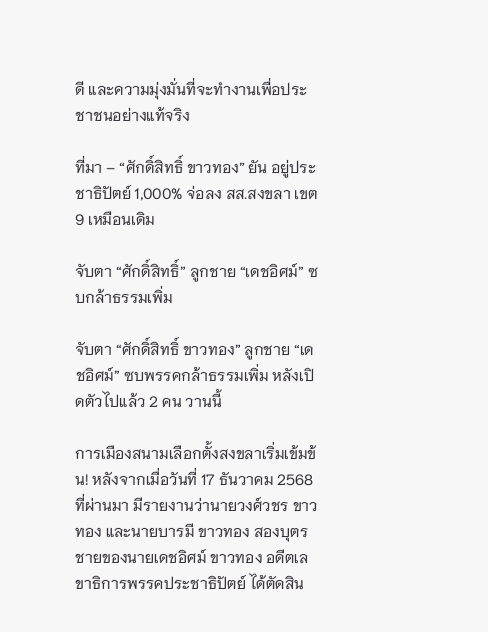ดี และความมุ่งมั่นที่จะทำงานเพื่อประชาชนอย่างแท้จริง

ที่มา – “ศักดิ์สิทธิ์ ขาวทอง” ยัน อยู่ประชาธิปัตย์ 1,000% จ่อลง สส.สงขลา เขต 9 เหมือนเดิม

จับตา “ศักดิ์สิทธิ์” ลูกชาย “เดชอิศม์” ซบกล้าธรรมเพิ่ม

จับตา “ศักดิ์สิทธิ์ ขาวทอง” ลูกชาย “เดชอิศม์” ซบพรรคกล้าธรรมเพิ่ม หลังเปิดตัวไปแล้ว 2 คน วานนี้

การเมืองสนามเลือกตั้งสงขลาเริ่มเข้มข้น! หลังจากเมื่อวันที่ 17 ธันวาคม 2568 ที่ผ่านมา มีรายงานว่านายวงศ์วชร ขาวทอง และนายบารมี ขาวทอง สองบุตรชายของนายเดชอิศม์ ขาวทอง อดีตเลขาธิการพรรคประชาธิปัตย์ ได้ตัดสิน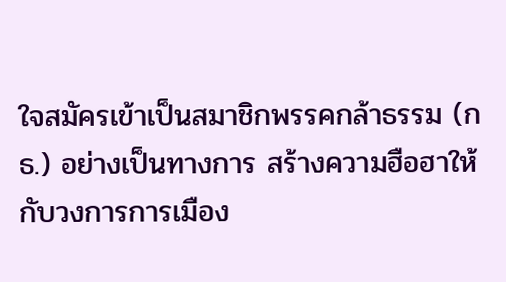ใจสมัครเข้าเป็นสมาชิกพรรคกล้าธรรม (กธ.) อย่างเป็นทางการ สร้างความฮือฮาให้กับวงการการเมือง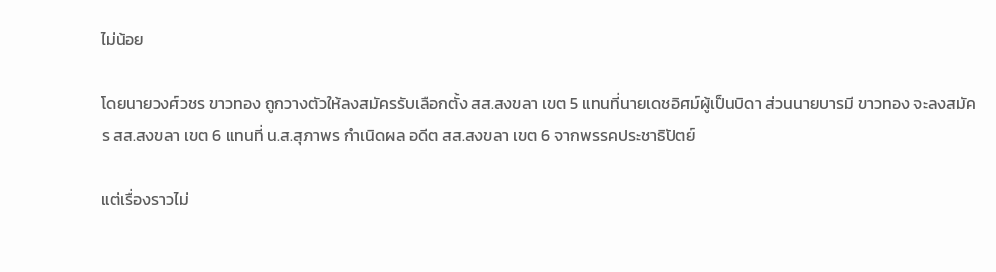ไม่น้อย

โดยนายวงศ์วชร ขาวทอง ถูกวางตัวให้ลงสมัครรับเลือกตั้ง สส.สงขลา เขต 5 แทนที่นายเดชอิศม์ผู้เป็นบิดา ส่วนนายบารมี ขาวทอง จะลงสมัคร สส.สงขลา เขต 6 แทนที่ น.ส.สุภาพร กำเนิดผล อดีต สส.สงขลา เขต 6 จากพรรคประชาธิปัตย์

แต่เรื่องราวไม่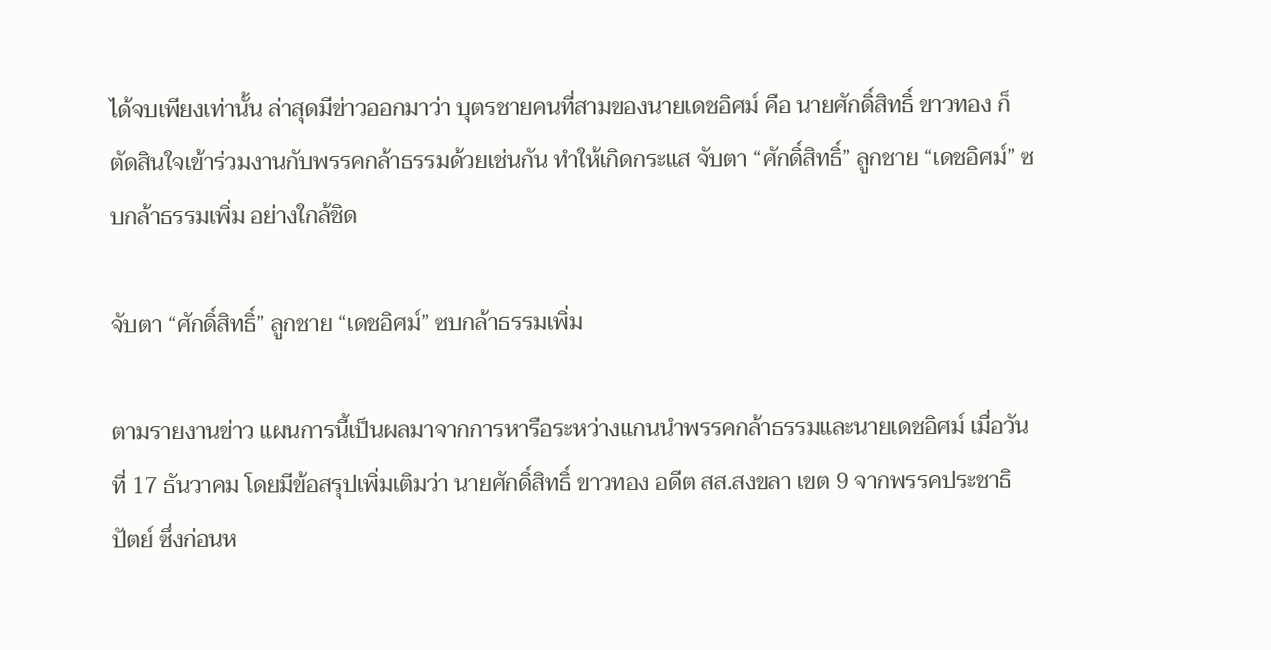ได้จบเพียงเท่านั้น ล่าสุดมีข่าวออกมาว่า บุตรชายคนที่สามของนายเดชอิศม์ คือ นายศักดิ์สิทธิ์ ขาวทอง ก็ตัดสินใจเข้าร่วมงานกับพรรคกล้าธรรมด้วยเช่นกัน ทำให้เกิดกระแส จับตา “ศักดิ์สิทธิ์” ลูกชาย “เดชอิศม์” ซบกล้าธรรมเพิ่ม อย่างใกล้ชิด

จับตา “ศักดิ์สิทธิ์” ลูกชาย “เดชอิศม์” ซบกล้าธรรมเพิ่ม

ตามรายงานข่าว แผนการนี้เป็นผลมาจากการหารือระหว่างแกนนำพรรคกล้าธรรมและนายเดชอิศม์ เมื่อวันที่ 17 ธันวาคม โดยมีข้อสรุปเพิ่มเติมว่า นายศักดิ์สิทธิ์ ขาวทอง อดีต สส.สงขลา เขต 9 จากพรรคประชาธิปัตย์ ซึ่งก่อนห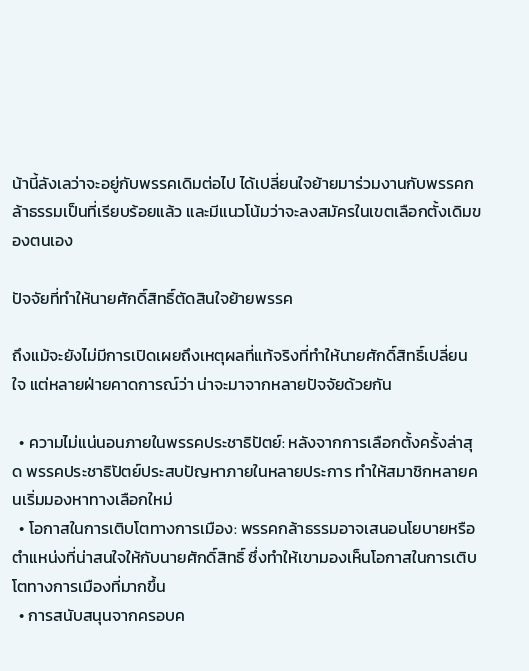น้านี้ลังเลว่าจะอยู่กับพรรคเดิมต่อไป ได้เปลี่ยนใจย้ายมาร่วมงานกับพรรคกล้าธรรมเป็นที่เรียบร้อยแล้ว และมีแนวโน้มว่าจะลงสมัครในเขตเลือกตั้งเดิมของตนเอง

ปัจจัยที่ทำให้นายศักดิ์สิทธิ์ตัดสินใจย้ายพรรค

ถึงแม้จะยังไม่มีการเปิดเผยถึงเหตุผลที่แท้จริงที่ทำให้นายศักดิ์สิทธิ์เปลี่ยนใจ แต่หลายฝ่ายคาดการณ์ว่า น่าจะมาจากหลายปัจจัยด้วยกัน

  • ความไม่แน่นอนภายในพรรคประชาธิปัตย์: หลังจากการเลือกตั้งครั้งล่าสุด พรรคประชาธิปัตย์ประสบปัญหาภายในหลายประการ ทำให้สมาชิกหลายคนเริ่มมองหาทางเลือกใหม่
  • โอกาสในการเติบโตทางการเมือง: พรรคกล้าธรรมอาจเสนอนโยบายหรือตำแหน่งที่น่าสนใจให้กับนายศักดิ์สิทธิ์ ซึ่งทำให้เขามองเห็นโอกาสในการเติบโตทางการเมืองที่มากขึ้น
  • การสนับสนุนจากครอบค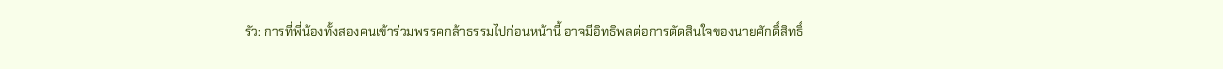รัว: การที่พี่น้องทั้งสองคนเข้าร่วมพรรคกล้าธรรมไปก่อนหน้านี้ อาจมีอิทธิพลต่อการตัดสินใจของนายศักดิ์สิทธิ์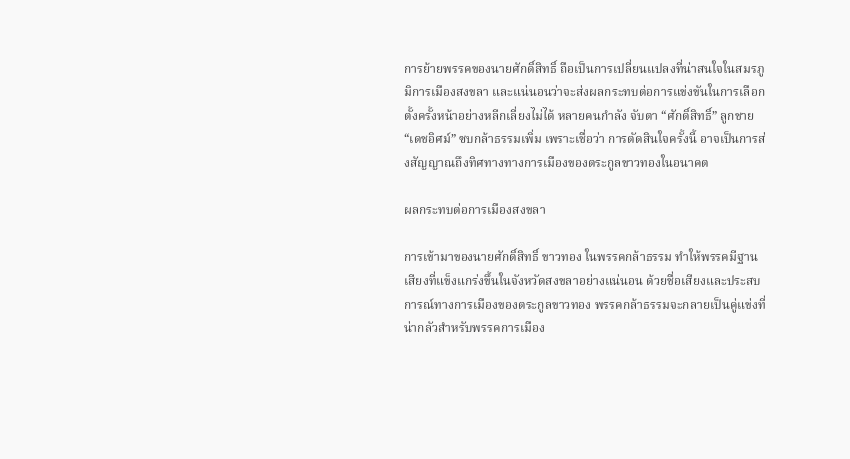การย้ายพรรคของนายศักดิ์สิทธิ์ ถือเป็นการเปลี่ยนแปลงที่น่าสนใจในสมรภูมิการเมืองสงขลา และแน่นอนว่าจะส่งผลกระทบต่อการแข่งขันในการเลือกตั้งครั้งหน้าอย่างหลีกเลี่ยงไม่ได้ หลายคนกำลัง จับตา “ศักดิ์สิทธิ์” ลูกชาย “เดชอิศม์” ซบกล้าธรรมเพิ่ม เพราะเชื่อว่า การตัดสินใจครั้งนี้ อาจเป็นการส่งสัญญาณถึงทิศทางทางการเมืองของตระกูลขาวทองในอนาคต

ผลกระทบต่อการเมืองสงขลา

การเข้ามาของนายศักดิ์สิทธิ์ ขาวทอง ในพรรคกล้าธรรม ทำให้พรรคมีฐานเสียงที่แข็งแกร่งขึ้นในจังหวัดสงขลาอย่างแน่นอน ด้วยชื่อเสียงและประสบการณ์ทางการเมืองของตระกูลขาวทอง พรรคกล้าธรรมจะกลายเป็นคู่แข่งที่น่ากลัวสำหรับพรรคการเมือง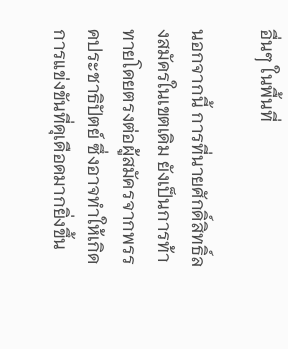อื่นๆ ในพื้นที่

นอกจากนี้ การที่นายศักดิ์สิทธิ์ลงสมัครในเขตเดิม ยังเป็นการท้าทายโดยตรงต่อผู้สมัครจากพรรคประชาธิปัตย์ ซึ่งอาจทำให้เกิดการแข่งขันที่ดุเดือดมากยิ่งขึ้น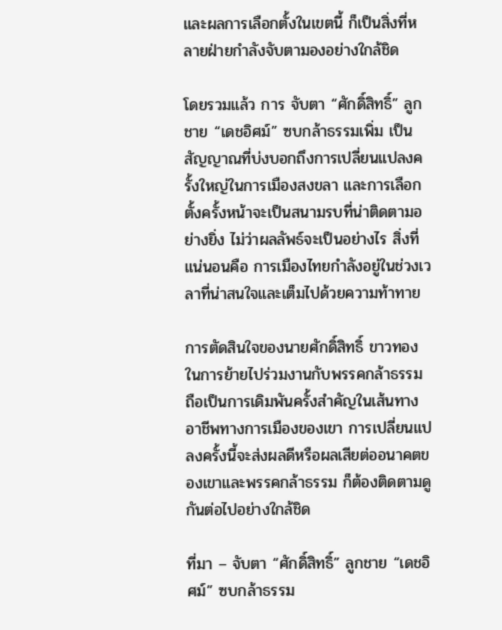และผลการเลือกตั้งในเขตนี้ ก็เป็นสิ่งที่หลายฝ่ายกำลังจับตามองอย่างใกล้ชิด

โดยรวมแล้ว การ จับตา “ศักดิ์สิทธิ์” ลูกชาย “เดชอิศม์” ซบกล้าธรรมเพิ่ม เป็นสัญญาณที่บ่งบอกถึงการเปลี่ยนแปลงครั้งใหญ่ในการเมืองสงขลา และการเลือกตั้งครั้งหน้าจะเป็นสนามรบที่น่าติดตามอย่างยิ่ง ไม่ว่าผลลัพธ์จะเป็นอย่างไร สิ่งที่แน่นอนคือ การเมืองไทยกำลังอยู่ในช่วงเวลาที่น่าสนใจและเต็มไปด้วยความท้าทาย

การตัดสินใจของนายศักดิ์สิทธิ์ ขาวทอง ในการย้ายไปร่วมงานกับพรรคกล้าธรรม ถือเป็นการเดิมพันครั้งสำคัญในเส้นทางอาชีพทางการเมืองของเขา การเปลี่ยนแปลงครั้งนี้จะส่งผลดีหรือผลเสียต่ออนาคตของเขาและพรรคกล้าธรรม ก็ต้องติดตามดูกันต่อไปอย่างใกล้ชิด

ที่มา – จับตา “ศักดิ์สิทธิ์” ลูกชาย “เดชอิศม์” ซบกล้าธรรม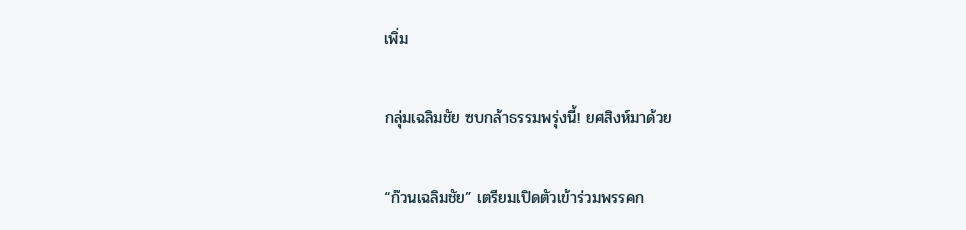เพิ่ม

กลุ่มเฉลิมชัย ซบกล้าธรรมพรุ่งนี้! ยศสิงห์มาด้วย

“ก๊วนเฉลิมชัย” เตรียมเปิดตัวเข้าร่วมพรรคก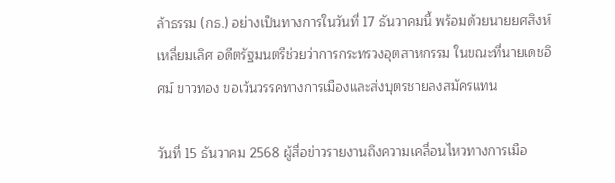ล้าธรรม (กธ.) อย่างเป็นทางการในวันที่ 17 ธันวาคมนี้ พร้อมด้วยนายยศสิงห์ เหลี่ยมเลิศ อดีตรัฐมนตรีช่วยว่าการกระทรวงอุตสาหกรรม ในขณะที่นายเดชอิศม์ ขาวทอง ขอเว้นวรรคทางการเมืองและส่งบุตรชายลงสมัครแทน

วันที่ 15 ธันวาคม 2568 ผู้สื่อข่าวรายงานถึงความเคลื่อนไหวทางการเมือ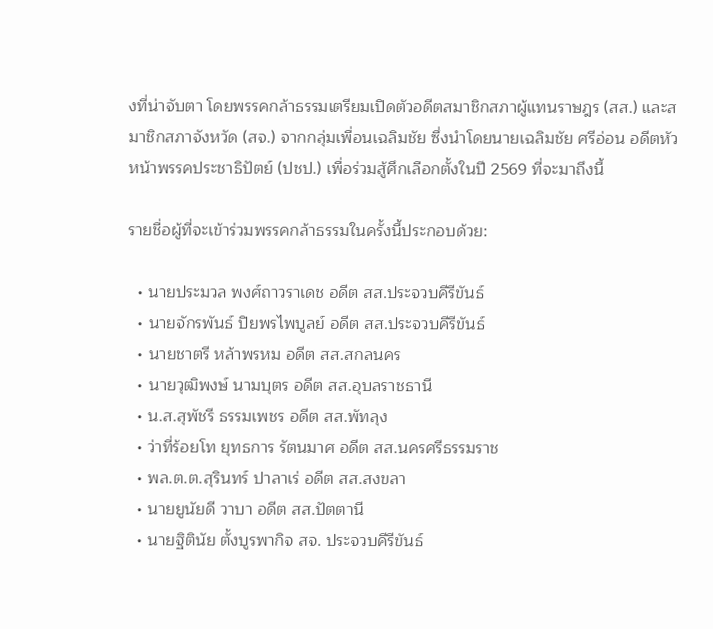งที่น่าจับตา โดยพรรคกล้าธรรมเตรียมเปิดตัวอดีตสมาชิกสภาผู้แทนราษฎร (สส.) และสมาชิกสภาจังหวัด (สจ.) จากกลุ่มเพื่อนเฉลิมชัย ซึ่งนำโดยนายเฉลิมชัย ศรีอ่อน อดีตหัวหน้าพรรคประชาธิปัตย์ (ปชป.) เพื่อร่วมสู้ศึกเลือกตั้งในปี 2569 ที่จะมาถึงนี้

รายชื่อผู้ที่จะเข้าร่วมพรรคกล้าธรรมในครั้งนี้ประกอบด้วย:

  • นายประมวล พงศ์ถาวราเดช อดีต สส.ประจวบคีรีขันธ์
  • นายจักรพันธ์ ปิยพรไพบูลย์ อดีต สส.ประจวบคีรีขันธ์
  • นายชาตรี หล้าพรหม อดีต สส.สกลนคร
  • นายวุฒิพงษ์ นามบุตร อดีต สส.อุบลราชธานี
  • น.ส.สุพัชรี ธรรมเพชร อดีต สส.พัทลุง
  • ว่าที่ร้อยโท ยุทธการ รัตนมาศ อดีต สส.นครศรีธรรมราช
  • พล.ต.ต.สุรินทร์ ปาลาเร่ อดีต สส.สงขลา
  • นายยูนัยดี วาบา อดีต สส.ปัตตานี
  • นายฐิตินัย ตั้งบูรพากิจ สจ. ประจวบคีรีขันธ์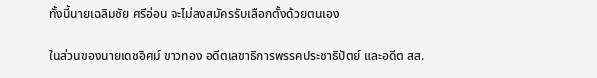ทั้งนี้นายเฉลิมชัย ศรีอ่อน จะไม่ลงสมัครรับเลือกตั้งด้วยตนเอง

ในส่วนของนายเดชอิศม์ ขาวทอง อดีตเลขาธิการพรรคประชาธิปัตย์ และอดีต สส.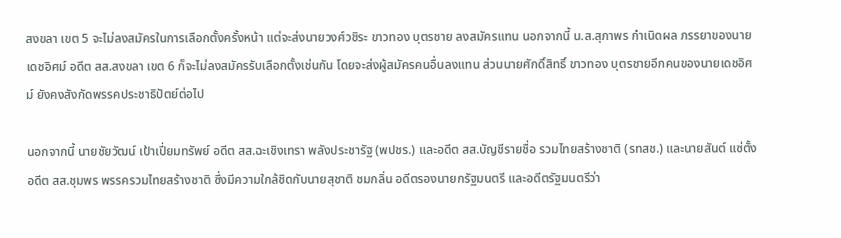สงขลา เขต 5 จะไม่ลงสมัครในการเลือกตั้งครั้งหน้า แต่จะส่งนายวงศ์วชิระ ขาวทอง บุตรชาย ลงสมัครแทน นอกจากนี้ น.ส.สุภาพร กำเนิดผล ภรรยาของนายเดชอิศม์ อดีต สส.สงขลา เขต 6 ก็จะไม่ลงสมัครรับเลือกตั้งเช่นกัน โดยจะส่งผู้สมัครคนอื่นลงแทน ส่วนนายศักดิ์สิทธิ์ ขาวทอง บุตรชายอีกคนของนายเดชอิศม์ ยังคงสังกัดพรรคประชาธิปัตย์ต่อไป

นอกจากนี้ นายชัยวัฒน์ เป้าเปี่ยมทรัพย์ อดีต สส.ฉะเชิงเทรา พลังประชารัฐ (พปชร.) และอดีต สส.บัญชีรายชื่อ รวมไทยสร้างชาติ (รทสช.) และนายสันต์ แซ่ตั้ง อดีต สส.ชุมพร พรรครวมไทยสร้างชาติ ซึ่งมีความใกล้ชิดกับนายสุชาติ ชมกลิ่น อดีตรองนายกรัฐมนตรี และอดีตรัฐมนตรีว่า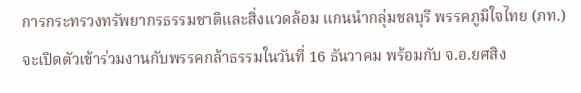การกระทรวงทรัพยากรธรรมชาติและสิ่งแวดล้อม แกนนำกลุ่มชลบุรี พรรคภูมิใจไทย (ภท.) จะเปิดตัวเข้าร่วมงานกับพรรคกล้าธรรมในวันที่ 16 ธันวาคม พร้อมกับ จ.อ.ยศสิง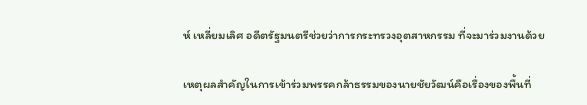ห์ เหลี่ยมเลิศ อดีตรัฐมนตรีช่วยว่าการกระทรวงอุตสาหกรรม ที่จะมาร่วมงานด้วย

เหตุผลสำคัญในการเข้าร่วมพรรคกล้าธรรมของนายชัยวัฒน์คือเรื่องของพื้นที่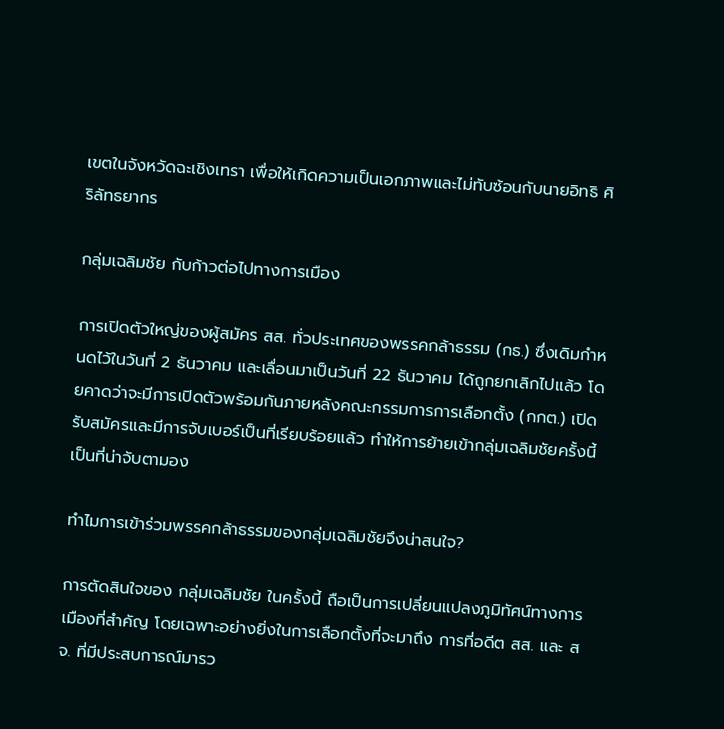เขตในจังหวัดฉะเชิงเทรา เพื่อให้เกิดความเป็นเอกภาพและไม่ทับซ้อนกับนายอิทธิ ศิริลัทธยากร

กลุ่มเฉลิมชัย กับก้าวต่อไปทางการเมือง

การเปิดตัวใหญ่ของผู้สมัคร สส. ทั่วประเทศของพรรคกล้าธรรม (กธ.) ซึ่งเดิมกำหนดไว้ในวันที่ 2 ธันวาคม และเลื่อนมาเป็นวันที่ 22 ธันวาคม ได้ถูกยกเลิกไปแล้ว โดยคาดว่าจะมีการเปิดตัวพร้อมกันภายหลังคณะกรรมการการเลือกตั้ง (กกต.) เปิดรับสมัครและมีการจับเบอร์เป็นที่เรียบร้อยแล้ว ทำให้การย้ายเข้ากลุ่มเฉลิมชัยครั้งนี้ เป็นที่น่าจับตามอง

ทำไมการเข้าร่วมพรรคกล้าธรรมของกลุ่มเฉลิมชัยจึงน่าสนใจ?

การตัดสินใจของ กลุ่มเฉลิมชัย ในครั้งนี้ ถือเป็นการเปลี่ยนแปลงภูมิทัศน์ทางการเมืองที่สำคัญ โดยเฉพาะอย่างยิ่งในการเลือกตั้งที่จะมาถึง การที่อดีต สส. และ สจ. ที่มีประสบการณ์มารว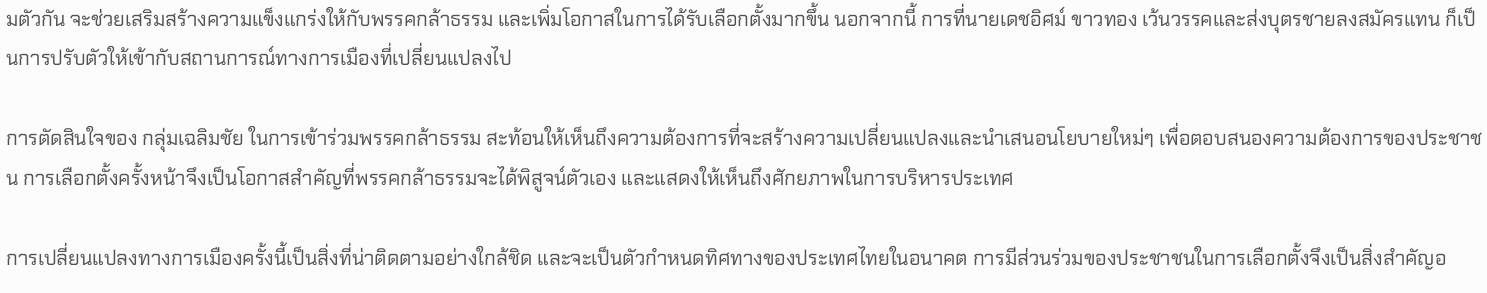มตัวกัน จะช่วยเสริมสร้างความแข็งแกร่งให้กับพรรคกล้าธรรม และเพิ่มโอกาสในการได้รับเลือกตั้งมากขึ้น นอกจากนี้ การที่นายเดชอิศม์ ขาวทอง เว้นวรรคและส่งบุตรชายลงสมัครแทน ก็เป็นการปรับตัวให้เข้ากับสถานการณ์ทางการเมืองที่เปลี่ยนแปลงไป

การตัดสินใจของ กลุ่มเฉลิมชัย ในการเข้าร่วมพรรคกล้าธรรม สะท้อนให้เห็นถึงความต้องการที่จะสร้างความเปลี่ยนแปลงและนำเสนอนโยบายใหม่ๆ เพื่อตอบสนองความต้องการของประชาชน การเลือกตั้งครั้งหน้าจึงเป็นโอกาสสำคัญที่พรรคกล้าธรรมจะได้พิสูจน์ตัวเอง และแสดงให้เห็นถึงศักยภาพในการบริหารประเทศ

การเปลี่ยนแปลงทางการเมืองครั้งนี้เป็นสิ่งที่น่าติดตามอย่างใกล้ชิด และจะเป็นตัวกำหนดทิศทางของประเทศไทยในอนาคต การมีส่วนร่วมของประชาชนในการเลือกตั้งจึงเป็นสิ่งสำคัญอ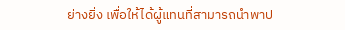ย่างยิ่ง เพื่อให้ได้ผู้แทนที่สามารถนำพาป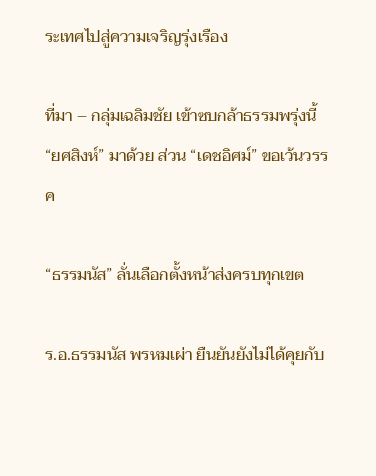ระเทศไปสู่ความเจริญรุ่งเรือง

ที่มา – กลุ่มเฉลิมชัย เข้าซบกล้าธรรมพรุ่งนี้ “ยศสิงห์” มาด้วย ส่วน “เดชอิศม์” ขอเว้นวรรค

“ธรรมนัส” ลั่นเลือกตั้งหน้าส่งครบทุกเขต

ร.อ.ธรรมนัส พรหมเผ่า ยืนยันยังไม่ได้คุยกับ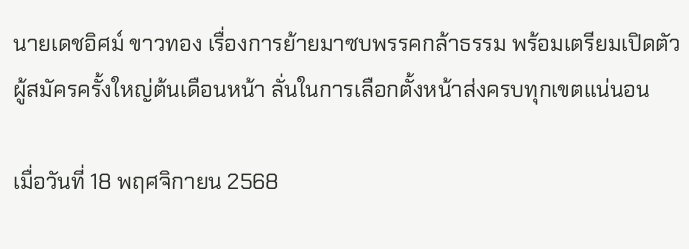นายเดชอิศม์ ขาวทอง เรื่องการย้ายมาซบพรรคกล้าธรรม พร้อมเตรียมเปิดตัวผู้สมัครครั้งใหญ่ต้นเดือนหน้า ลั่นในการเลือกตั้งหน้าส่งครบทุกเขตแน่นอน

เมื่อวันที่ 18 พฤศจิกายน 2568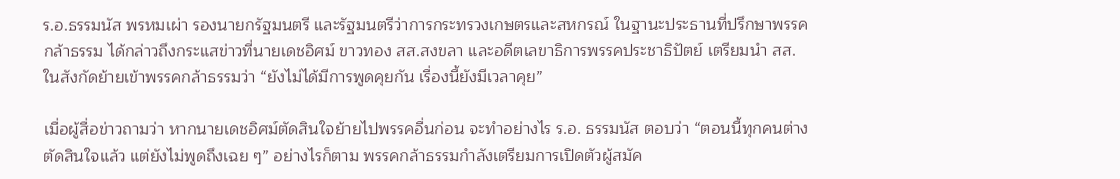ร.อ.ธรรมนัส พรหมเผ่า รองนายกรัฐมนตรี และรัฐมนตรีว่าการกระทรวงเกษตรและสหกรณ์ ในฐานะประธานที่ปรึกษาพรรคกล้าธรรม ได้กล่าวถึงกระแสข่าวที่นายเดชอิศม์ ขาวทอง สส.สงขลา และอดีตเลขาธิการพรรคประชาธิปัตย์ เตรียมนำ สส. ในสังกัดย้ายเข้าพรรคกล้าธรรมว่า “ยังไม่ได้มีการพูดคุยกัน เรื่องนี้ยังมีเวลาคุย”

เมื่อผู้สื่อข่าวถามว่า หากนายเดชอิศม์ตัดสินใจย้ายไปพรรคอื่นก่อน จะทำอย่างไร ร.อ. ธรรมนัส ตอบว่า “ตอนนี้ทุกคนต่างตัดสินใจแล้ว แต่ยังไม่พูดถึงเฉย ๆ” อย่างไรก็ตาม พรรคกล้าธรรมกำลังเตรียมการเปิดตัวผู้สมัค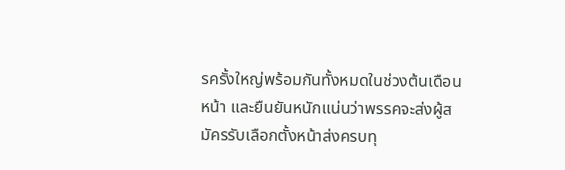รครั้งใหญ่พร้อมกันทั้งหมดในช่วงต้นเดือนหน้า และยืนยันหนักแน่นว่าพรรคจะส่งผู้สมัครรับเลือกตั้งหน้าส่งครบทุ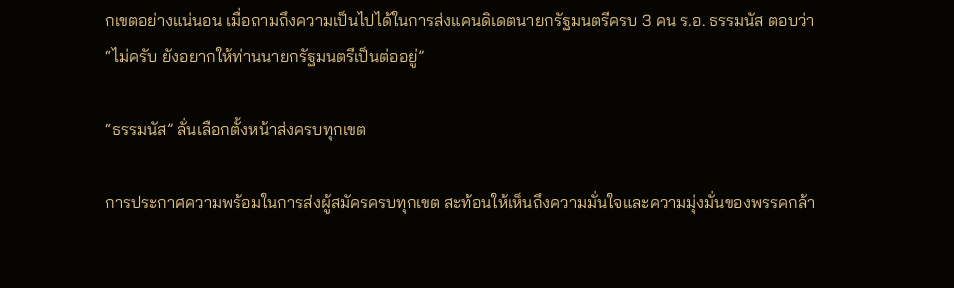กเขตอย่างแน่นอน เมื่อถามถึงความเป็นไปได้ในการส่งแคนดิเดตนายกรัฐมนตรีครบ 3 คน ร.อ. ธรรมนัส ตอบว่า “ไม่ครับ ยังอยากให้ท่านนายกรัฐมนตรีเป็นต่ออยู่”

“ธรรมนัส” ลั่นเลือกตั้งหน้าส่งครบทุกเขต

การประกาศความพร้อมในการส่งผู้สมัครครบทุกเขต สะท้อนให้เห็นถึงความมั่นใจและความมุ่งมั่นของพรรคกล้า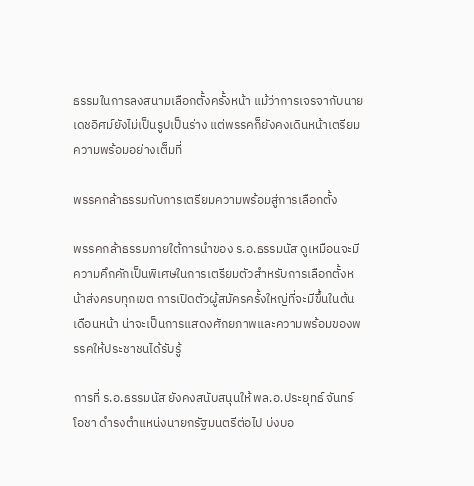ธรรมในการลงสนามเลือกตั้งครั้งหน้า แม้ว่าการเจรจากับนายเดชอิศม์ยังไม่เป็นรูปเป็นร่าง แต่พรรคก็ยังคงเดินหน้าเตรียมความพร้อมอย่างเต็มที่

พรรคกล้าธรรมกับการเตรียมความพร้อมสู่การเลือกตั้ง

พรรคกล้าธรรมภายใต้การนำของ ร.อ.ธรรมนัส ดูเหมือนจะมีความคึกคักเป็นพิเศษในการเตรียมตัวสำหรับการเลือกตั้งหน้าส่งครบทุกเขต การเปิดตัวผู้สมัครครั้งใหญ่ที่จะมีขึ้นในต้นเดือนหน้า น่าจะเป็นการแสดงศักยภาพและความพร้อมของพรรคให้ประชาชนได้รับรู้

การที่ ร.อ.ธรรมนัส ยังคงสนับสนุนให้ พล.อ.ประยุทธ์ จันทร์โอชา ดำรงตำแหน่งนายกรัฐมนตรีต่อไป บ่งบอ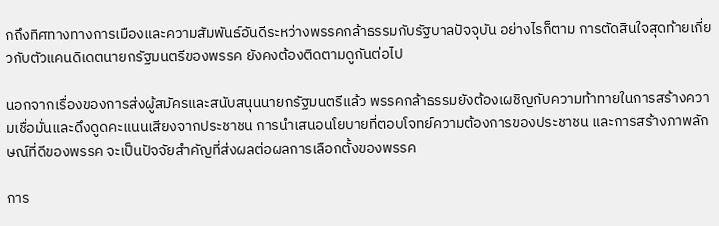กถึงทิศทางทางการเมืองและความสัมพันธ์อันดีระหว่างพรรคกล้าธรรมกับรัฐบาลปัจจุบัน อย่างไรก็ตาม การตัดสินใจสุดท้ายเกี่ยวกับตัวแคนดิเดตนายกรัฐมนตรีของพรรค ยังคงต้องติดตามดูกันต่อไป

นอกจากเรื่องของการส่งผู้สมัครและสนับสนุนนายกรัฐมนตรีแล้ว พรรคกล้าธรรมยังต้องเผชิญกับความท้าทายในการสร้างความเชื่อมั่นและดึงดูดคะแนนเสียงจากประชาชน การนำเสนอนโยบายที่ตอบโจทย์ความต้องการของประชาชน และการสร้างภาพลักษณ์ที่ดีของพรรค จะเป็นปัจจัยสำคัญที่ส่งผลต่อผลการเลือกตั้งของพรรค

การ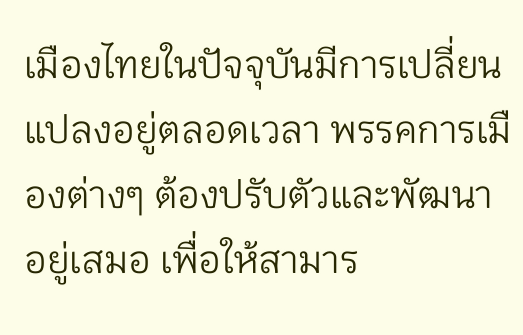เมืองไทยในปัจจุบันมีการเปลี่ยนแปลงอยู่ตลอดเวลา พรรคการเมืองต่างๆ ต้องปรับตัวและพัฒนาอยู่เสมอ เพื่อให้สามาร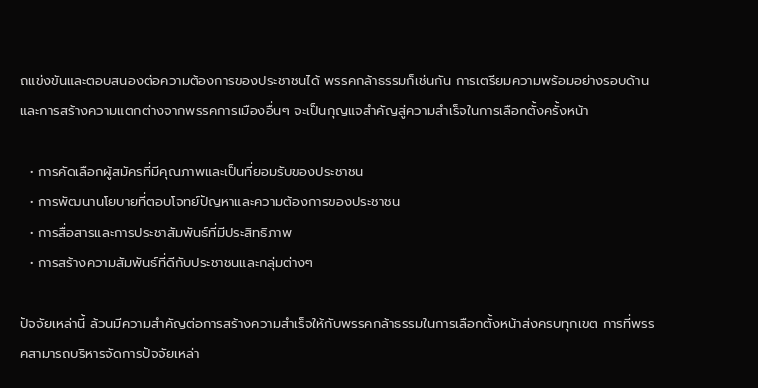ถแข่งขันและตอบสนองต่อความต้องการของประชาชนได้ พรรคกล้าธรรมก็เช่นกัน การเตรียมความพร้อมอย่างรอบด้าน และการสร้างความแตกต่างจากพรรคการเมืองอื่นๆ จะเป็นกุญแจสำคัญสู่ความสำเร็จในการเลือกตั้งครั้งหน้า

  • การคัดเลือกผู้สมัครที่มีคุณภาพและเป็นที่ยอมรับของประชาชน
  • การพัฒนานโยบายที่ตอบโจทย์ปัญหาและความต้องการของประชาชน
  • การสื่อสารและการประชาสัมพันธ์ที่มีประสิทธิภาพ
  • การสร้างความสัมพันธ์ที่ดีกับประชาชนและกลุ่มต่างๆ

ปัจจัยเหล่านี้ ล้วนมีความสำคัญต่อการสร้างความสำเร็จให้กับพรรคกล้าธรรมในการเลือกตั้งหน้าส่งครบทุกเขต การที่พรรคสามารถบริหารจัดการปัจจัยเหล่า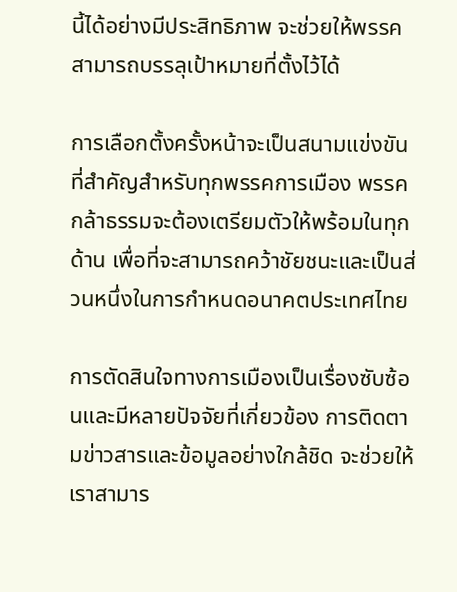นี้ได้อย่างมีประสิทธิภาพ จะช่วยให้พรรคสามารถบรรลุเป้าหมายที่ตั้งไว้ได้

การเลือกตั้งครั้งหน้าจะเป็นสนามแข่งขันที่สำคัญสำหรับทุกพรรคการเมือง พรรคกล้าธรรมจะต้องเตรียมตัวให้พร้อมในทุกด้าน เพื่อที่จะสามารถคว้าชัยชนะและเป็นส่วนหนึ่งในการกำหนดอนาคตประเทศไทย

การตัดสินใจทางการเมืองเป็นเรื่องซับซ้อนและมีหลายปัจจัยที่เกี่ยวข้อง การติดตามข่าวสารและข้อมูลอย่างใกล้ชิด จะช่วยให้เราสามาร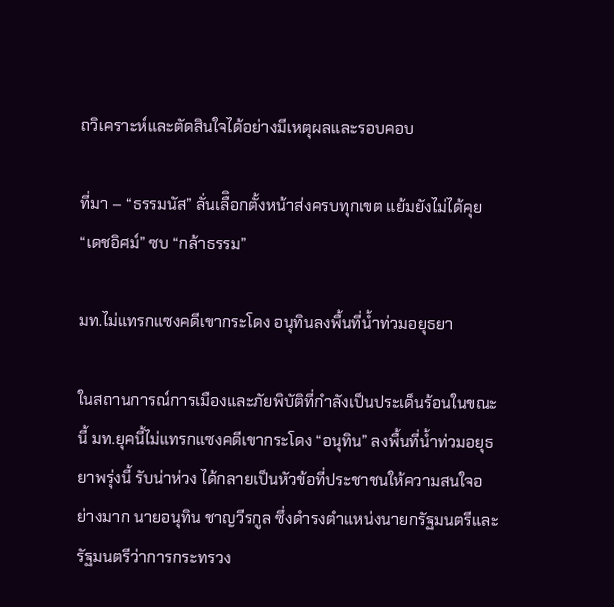ถวิเคราะห์และตัดสินใจได้อย่างมีเหตุผลและรอบคอบ

ที่มา – “ธรรมนัส” ลั่นเลืิอกตั้งหน้าส่งครบทุกเขต แย้มยังไม่ได้คุย “เดชอิศม์” ซบ “กล้าธรรม”

มท.ไม่แทรกแซงคดีเขากระโดง อนุทินลงพื้นที่น้ำท่วมอยุธยา

ในสถานการณ์การเมืองและภัยพิบัติที่กำลังเป็นประเด็นร้อนในขณะนี้ มท.ยุคนี้ไม่แทรกแซงคดีเขากระโดง “อนุทิน” ลงพื้นที่น้ำท่วมอยุธยาพรุ่งนี้ รับน่าห่วง ได้กลายเป็นหัวข้อที่ประชาชนให้ความสนใจอย่างมาก นายอนุทิน ชาญวีรกูล ซึ่งดำรงตำแหน่งนายกรัฐมนตรีและรัฐมนตรีว่าการกระทรวง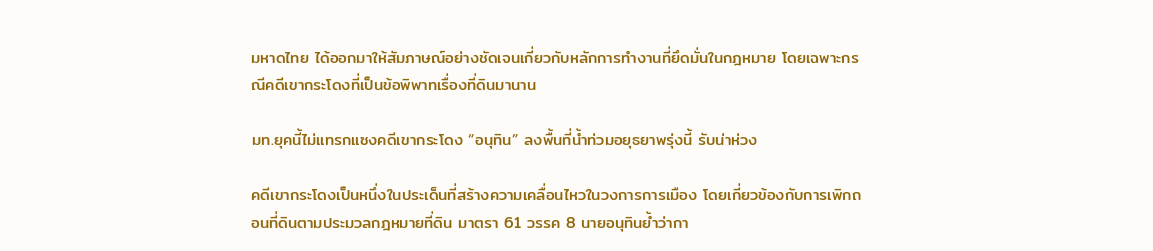มหาดไทย ได้ออกมาให้สัมภาษณ์อย่างชัดเจนเกี่ยวกับหลักการทำงานที่ยึดมั่นในกฎหมาย โดยเฉพาะกรณีคดีเขากระโดงที่เป็นข้อพิพาทเรื่องที่ดินมานาน

มท.ยุคนี้ไม่แทรกแซงคดีเขากระโดง “อนุทิน” ลงพื้นที่น้ำท่วมอยุธยาพรุ่งนี้ รับน่าห่วง

คดีเขากระโดงเป็นหนึ่งในประเด็นที่สร้างความเคลื่อนไหวในวงการการเมือง โดยเกี่ยวข้องกับการเพิกถอนที่ดินตามประมวลกฎหมายที่ดิน มาตรา 61 วรรค 8 นายอนุทินย้ำว่ากา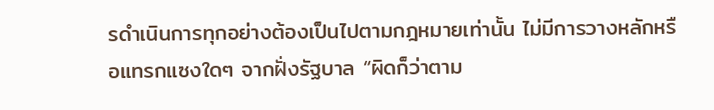รดำเนินการทุกอย่างต้องเป็นไปตามกฎหมายเท่านั้น ไม่มีการวางหลักหรือแทรกแซงใดๆ จากฝั่งรัฐบาล “ผิดก็ว่าตาม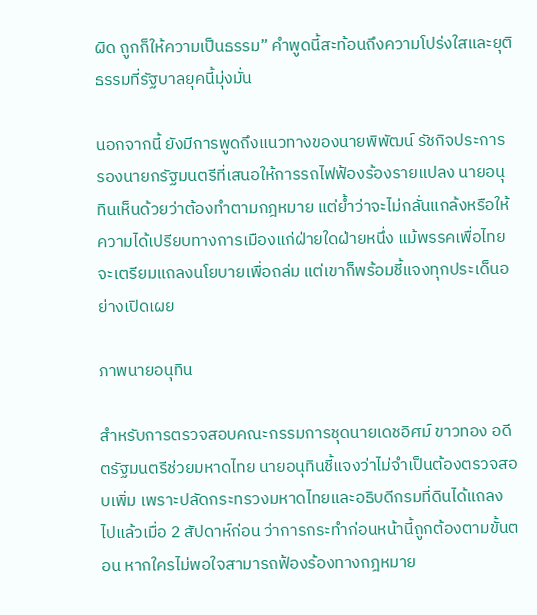ผิด ถูกก็ให้ความเป็นธรรม” คำพูดนี้สะท้อนถึงความโปร่งใสและยุติธรรมที่รัฐบาลยุคนี้มุ่งมั่น

นอกจากนี้ ยังมีการพูดถึงแนวทางของนายพิพัฒน์ รัชกิจประการ รองนายกรัฐมนตรีที่เสนอให้การรถไฟฟ้องร้องรายแปลง นายอนุทินเห็นด้วยว่าต้องทำตามกฎหมาย แต่ย้ำว่าจะไม่กลั่นแกล้งหรือให้ความได้เปรียบทางการเมืองแก่ฝ่ายใดฝ่ายหนึ่ง แม้พรรคเพื่อไทยจะเตรียมแถลงนโยบายเพื่อถล่ม แต่เขาก็พร้อมชี้แจงทุกประเด็นอย่างเปิดเผย

ภาพนายอนุทิน

สำหรับการตรวจสอบคณะกรรมการชุดนายเดชอิศม์ ขาวทอง อดีตรัฐมนตรีช่วยมหาดไทย นายอนุทินชี้แจงว่าไม่จำเป็นต้องตรวจสอบเพิ่ม เพราะปลัดกระทรวงมหาดไทยและอธิบดีกรมที่ดินได้แถลงไปแล้วเมื่อ 2 สัปดาห์ก่อน ว่าการกระทำก่อนหน้านี้ถูกต้องตามขั้นตอน หากใครไม่พอใจสามารถฟ้องร้องทางกฎหมาย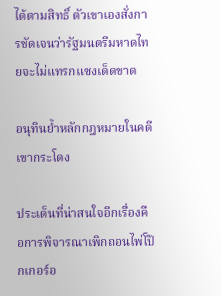ได้ตามสิทธิ์ ตัวเขาเองสั่งการชัดเจนว่ารัฐมนตรีมหาดไทยจะไม่แทรกแซงเด็ดขาด

อนุทินย้ำหลักกฎหมายในคดีเขากระโดง

ประเด็นที่น่าสนใจอีกเรื่องคือการพิจารณาเพิกถอนไพ่โป๊กเกอร์อ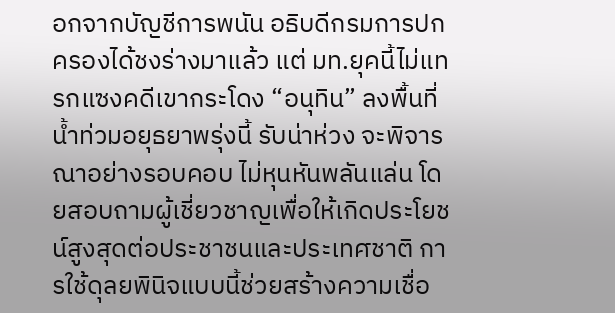อกจากบัญชีการพนัน อธิบดีกรมการปกครองได้ชงร่างมาแล้ว แต่ มท.ยุคนี้ไม่แทรกแซงคดีเขากระโดง “อนุทิน” ลงพื้นที่น้ำท่วมอยุธยาพรุ่งนี้ รับน่าห่วง จะพิจารณาอย่างรอบคอบ ไม่หุนหันพลันแล่น โดยสอบถามผู้เชี่ยวชาญเพื่อให้เกิดประโยชน์สูงสุดต่อประชาชนและประเทศชาติ การใช้ดุลยพินิจแบบนี้ช่วยสร้างความเชื่อ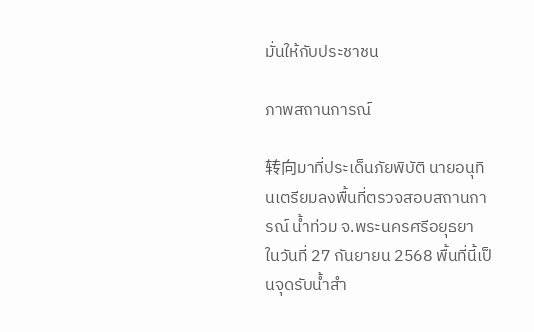มั่นให้กับประชาชน

ภาพสถานการณ์

转向มาที่ประเด็นภัยพิบัติ นายอนุทินเตรียมลงพื้นที่ตรวจสอบสถานการณ์ น้ำท่วม จ.พระนครศรีอยุธยา ในวันที่ 27 กันยายน 2568 พื้นที่นี้เป็นจุดรับน้ำสำ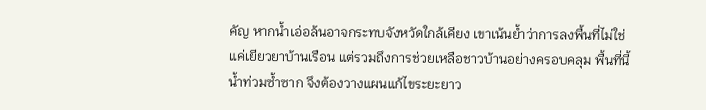คัญ หากน้ำเอ่อล้นอาจกระทบจังหวัดใกล้เคียง เขาเน้นย้ำว่าการลงพื้นที่ไม่ใช่แค่เยียวยาบ้านเรือน แต่รวมถึงการช่วยเหลือชาวบ้านอย่างครอบคลุม พื้นที่นี้น้ำท่วมซ้ำซาก จึงต้องวางแผนแก้ไขระยะยาว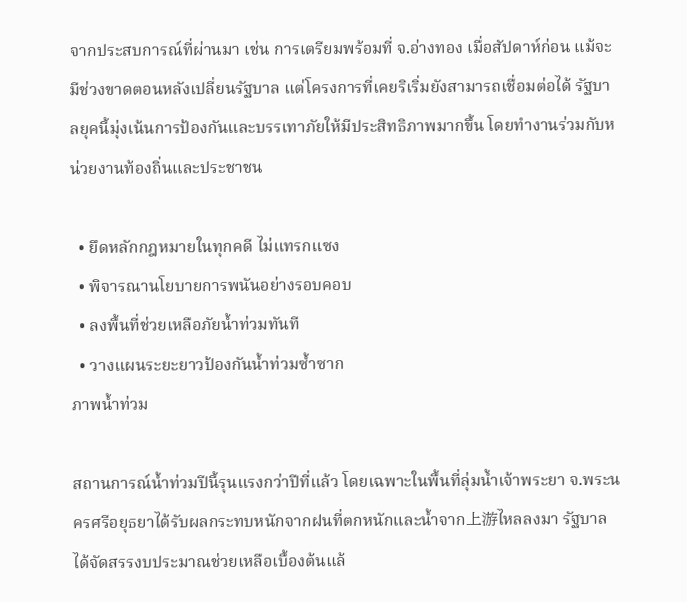จากประสบการณ์ที่ผ่านมา เช่น การเตรียมพร้อมที่ จ.อ่างทอง เมื่อสัปดาห์ก่อน แม้จะมีช่วงขาดตอนหลังเปลี่ยนรัฐบาล แต่โครงการที่เคยริเริ่มยังสามารถเชื่อมต่อได้ รัฐบาลยุคนี้มุ่งเน้นการป้องกันและบรรเทาภัยให้มีประสิทธิภาพมากขึ้น โดยทำงานร่วมกับหน่วยงานท้องถิ่นและประชาชน

  • ยึดหลักกฎหมายในทุกคดี ไม่แทรกแซง
  • พิจารณานโยบายการพนันอย่างรอบคอบ
  • ลงพื้นที่ช่วยเหลือภัยน้ำท่วมทันที
  • วางแผนระยะยาวป้องกันน้ำท่วมซ้ำซาก
ภาพน้ำท่วม

สถานการณ์น้ำท่วมปีนี้รุนแรงกว่าปีที่แล้ว โดยเฉพาะในพื้นที่ลุ่มน้ำเจ้าพระยา จ.พระนครศรีอยุธยาได้รับผลกระทบหนักจากฝนที่ตกหนักและน้ำจาก上游ไหลลงมา รัฐบาลได้จัดสรรงบประมาณช่วยเหลือเบื้องต้นแล้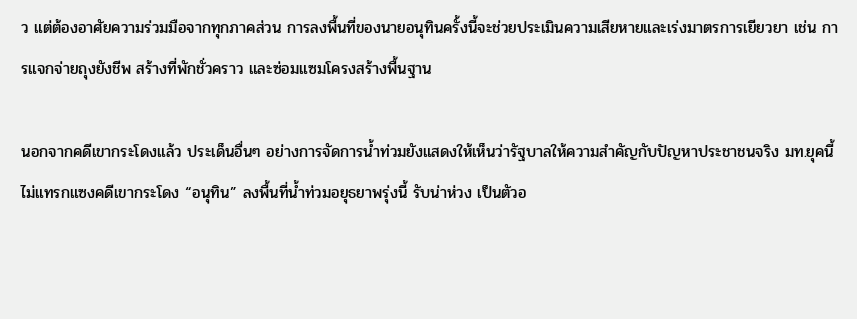ว แต่ต้องอาศัยความร่วมมือจากทุกภาคส่วน การลงพื้นที่ของนายอนุทินครั้งนี้จะช่วยประเมินความเสียหายและเร่งมาตรการเยียวยา เช่น การแจกจ่ายถุงยังชีพ สร้างที่พักชั่วคราว และซ่อมแซมโครงสร้างพื้นฐาน

นอกจากคดีเขากระโดงแล้ว ประเด็นอื่นๆ อย่างการจัดการน้ำท่วมยังแสดงให้เห็นว่ารัฐบาลให้ความสำคัญกับปัญหาประชาชนจริง มท.ยุคนี้ไม่แทรกแซงคดีเขากระโดง “อนุทิน” ลงพื้นที่น้ำท่วมอยุธยาพรุ่งนี้ รับน่าห่วง เป็นตัวอ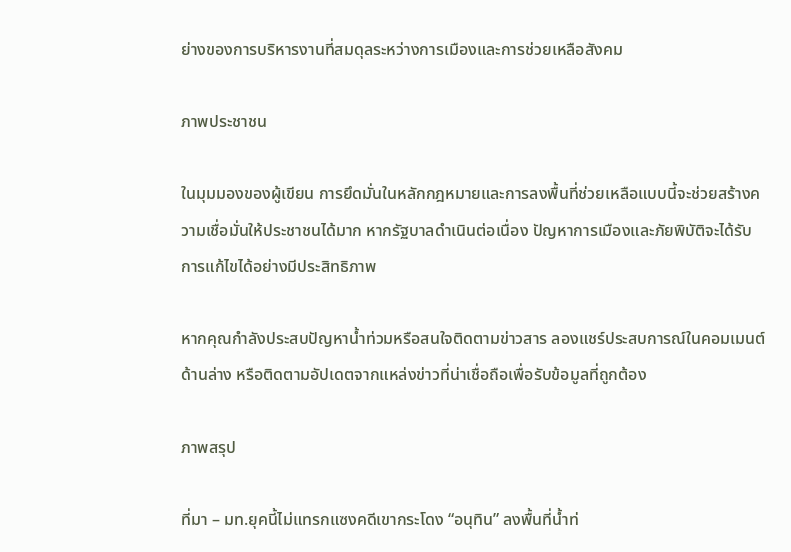ย่างของการบริหารงานที่สมดุลระหว่างการเมืองและการช่วยเหลือสังคม

ภาพประชาชน

ในมุมมองของผู้เขียน การยึดมั่นในหลักกฎหมายและการลงพื้นที่ช่วยเหลือแบบนี้จะช่วยสร้างความเชื่อมั่นให้ประชาชนได้มาก หากรัฐบาลดำเนินต่อเนื่อง ปัญหาการเมืองและภัยพิบัติจะได้รับการแก้ไขได้อย่างมีประสิทธิภาพ

หากคุณกำลังประสบปัญหาน้ำท่วมหรือสนใจติดตามข่าวสาร ลองแชร์ประสบการณ์ในคอมเมนต์ด้านล่าง หรือติดตามอัปเดตจากแหล่งข่าวที่น่าเชื่อถือเพื่อรับข้อมูลที่ถูกต้อง

ภาพสรุป

ที่มา – มท.ยุคนี้ไม่แทรกแซงคดีเขากระโดง “อนุทิน” ลงพื้นที่น้ำท่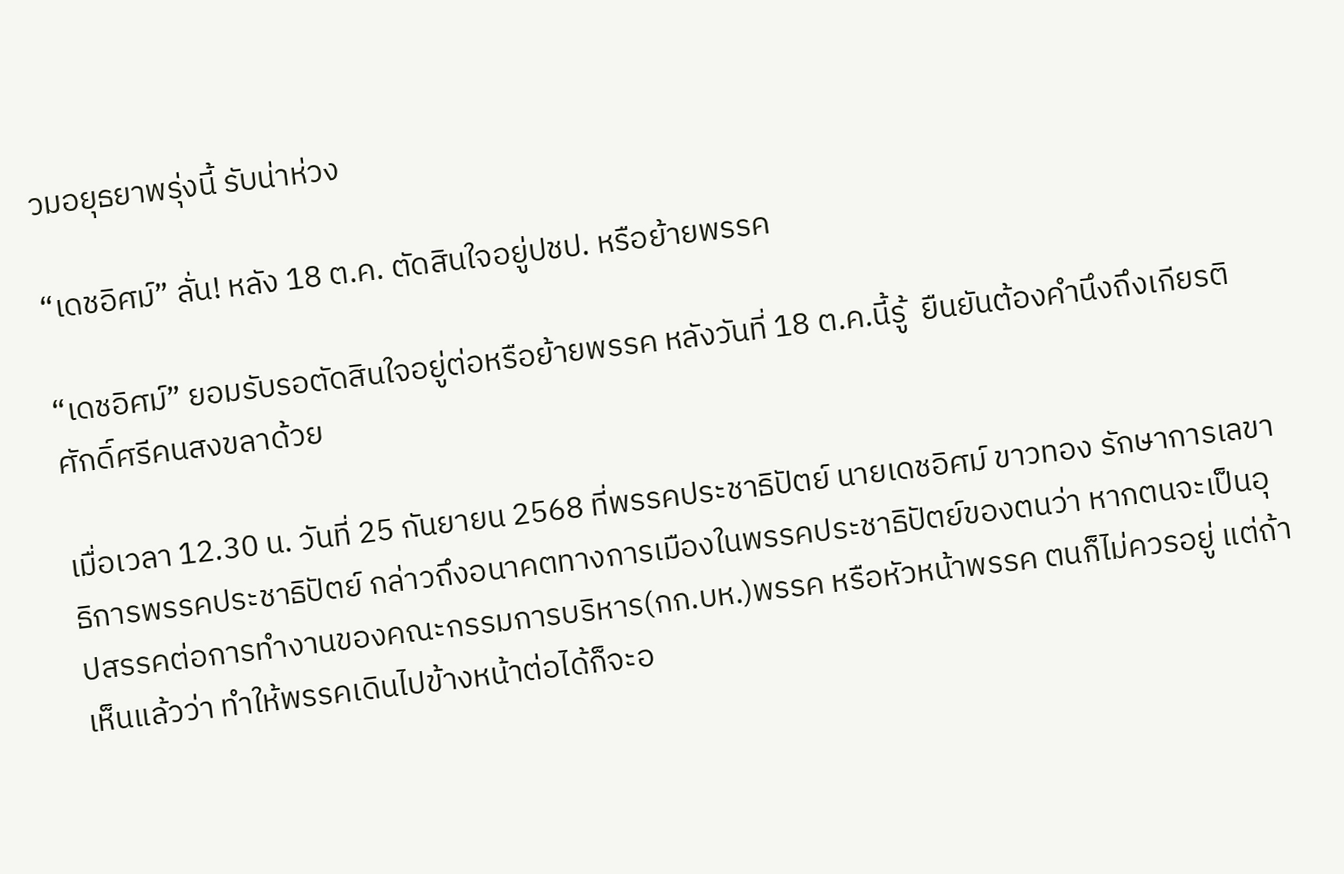วมอยุธยาพรุ่งนี้ รับน่าห่วง

“เดชอิศม์” ลั่น! หลัง 18 ต.ค. ตัดสินใจอยู่ปชป. หรือย้ายพรรค

“เดชอิศม์” ยอมรับรอตัดสินใจอยู่ต่อหรือย้ายพรรค หลังวันที่ 18 ต.ค.นี้รู้  ยืนยันต้องคำนึงถึงเกียรติศักดิ์ศรีคนสงขลาด้วย

เมื่อเวลา 12.30 น. วันที่ 25 กันยายน 2568 ที่พรรคประชาธิปัตย์ นายเดชอิศม์ ขาวทอง รักษาการเลขาธิการพรรคประชาธิปัตย์ กล่าวถึงอนาคตทางการเมืองในพรรคประชาธิปัตย์ของตนว่า หากตนจะเป็นอุปสรรคต่อการทำงานของคณะกรรมการบริหาร(กก.บห.)พรรค หรือหัวหน้าพรรค ตนก็ไม่ควรอยู่ แต่ถ้าเห็นแล้วว่า ทำให้พรรคเดินไปข้างหน้าต่อได้ก็จะอ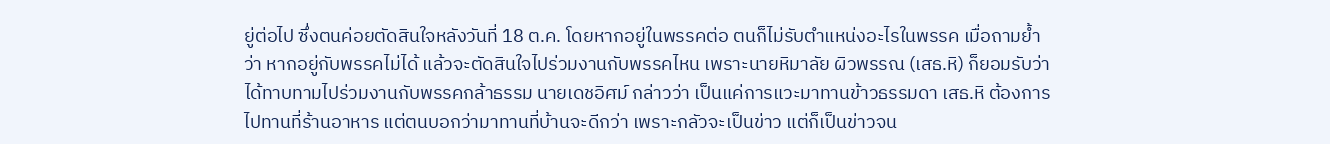ยู่ต่อไป ซึ่งตนค่อยตัดสินใจหลังวันที่ 18 ต.ค. โดยหากอยู่ในพรรคต่อ ตนก็ไม่รับตำแหน่งอะไรในพรรค เมื่อถามย้ำว่า หากอยู่กับพรรคไม่ได้ แล้วจะตัดสินใจไปร่วมงานกับพรรคไหน เพราะนายหิมาลัย ผิวพรรณ (เสธ.หิ) ก็ยอมรับว่าได้ทาบทามไปร่วมงานกับพรรคกล้าธรรม นายเดชอิศม์ กล่าวว่า เป็นแค่การแวะมาทานข้าวธรรมดา เสธ.หิ ต้องการไปทานที่ร้านอาหาร แต่ตนบอกว่ามาทานที่บ้านจะดีกว่า เพราะกลัวจะเป็นข่าว แต่ก็เป็นข่าวจน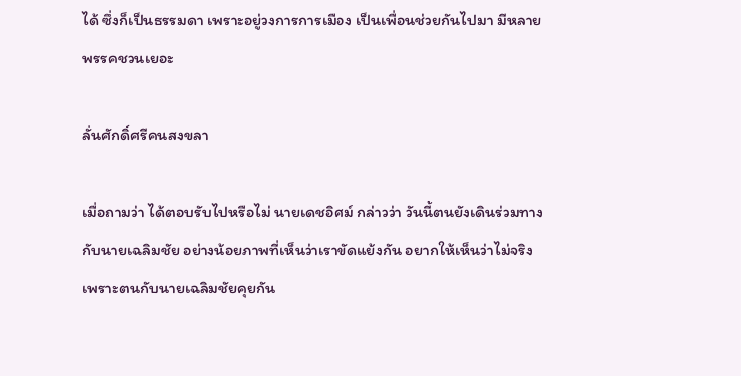ได้ ซึ่งก็เป็นธรรมดา เพราะอยู่วงการการเมือง เป็นเพื่อนช่วยกันไปมา มีหลายพรรคชวนเยอะ

ลั่นศักดิ์ศรีคนสงขลา

เมื่อถามว่า ได้ตอบรับไปหรือไม่ นายเดชอิศม์ กล่าวว่า วันนี้ตนยังเดินร่วมทางกับนายเฉลิมชัย อย่างน้อยภาพที่เห็นว่าเราขัดแย้งกัน อยากให้เห็นว่าไม่จริง เพราะตนกับนายเฉลิมชัยคุยกัน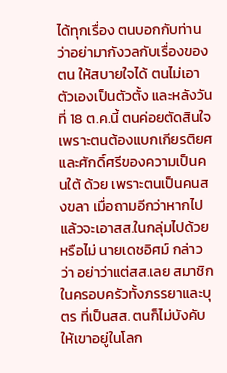ได้ทุกเรื่อง ตนบอกกับท่านว่าอย่ามากังวลกับเรื่องของตน ให้สบายใจได้ ตนไม่เอาตัวเองเป็นตัวตั้ง และหลังวันที่ 18 ต.ค.นี้ ตนค่อยตัดสินใจ เพราะตนต้องแบกเกียรติยศและศักดิ์ศรีของความเป็นคนใต้ ด้วย เพราะตนเป็นคนสงขลา เมื่อถามอีกว่าหากไปแล้วจะเอาสส.ในกลุ่มไปด้วยหรือไม่ นายเดชอิศม์ กล่าวว่า อย่าว่าแต่สส.เลย สมาชิกในครอบครัวทั้งภรรยาและบุตร ที่เป็นสส. ตนก็ไม่บังคับ ให้เขาอยู่ในโลก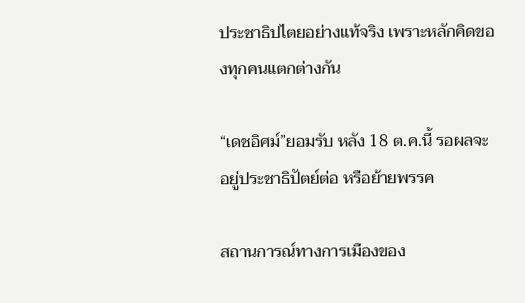ประชาธิปไตยอย่างแท้จริง เพราะหลักคิดของทุกคนแตกต่างกัน

“เดชอิศม์”ยอมรับ หลัง 18 ต.ค.นี้ รอผลจะอยู่ประชาธิปัตย์ต่อ หรือย้ายพรรค

สถานการณ์ทางการเมืองของ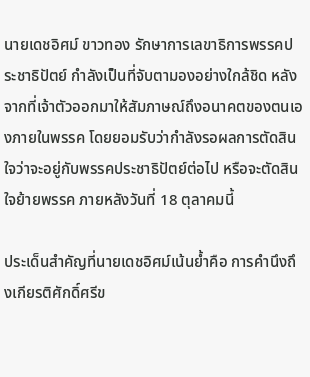นายเดชอิศม์ ขาวทอง รักษาการเลขาธิการพรรคประชาธิปัตย์ กำลังเป็นที่จับตามองอย่างใกล้ชิด หลังจากที่เจ้าตัวออกมาให้สัมภาษณ์ถึงอนาคตของตนเองภายในพรรค โดยยอมรับว่ากำลังรอผลการตัดสินใจว่าจะอยู่กับพรรคประชาธิปัตย์ต่อไป หรือจะตัดสินใจย้ายพรรค ภายหลังวันที่ 18 ตุลาคมนี้

ประเด็นสำคัญที่นายเดชอิศม์เน้นย้ำคือ การคำนึงถึงเกียรติศักดิ์ศรีข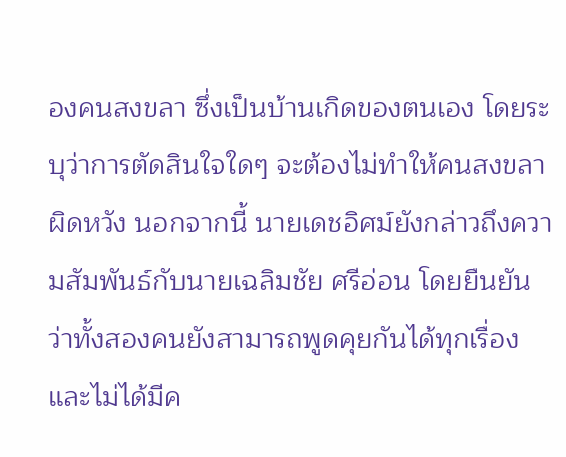องคนสงขลา ซึ่งเป็นบ้านเกิดของตนเอง โดยระบุว่าการตัดสินใจใดๆ จะต้องไม่ทำให้คนสงขลาผิดหวัง นอกจากนี้ นายเดชอิศม์ยังกล่าวถึงความสัมพันธ์กับนายเฉลิมชัย ศรีอ่อน โดยยืนยันว่าทั้งสองคนยังสามารถพูดคุยกันได้ทุกเรื่อง และไม่ได้มีค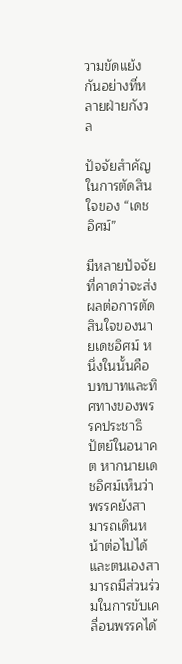วามขัดแย้งกันอย่างที่หลายฝ่ายกังวล

ปัจจัยสำคัญในการตัดสินใจของ “เดชอิศม์”

มีหลายปัจจัยที่คาดว่าจะส่งผลต่อการตัดสินใจของนายเดชอิศม์ หนึ่งในนั้นคือ บทบาทและทิศทางของพรรคประชาธิปัตย์ในอนาคต หากนายเดชอิศม์เห็นว่าพรรคยังสามารถเดินหน้าต่อไปได้ และตนเองสามารถมีส่วนร่วมในการขับเคลื่อนพรรคได้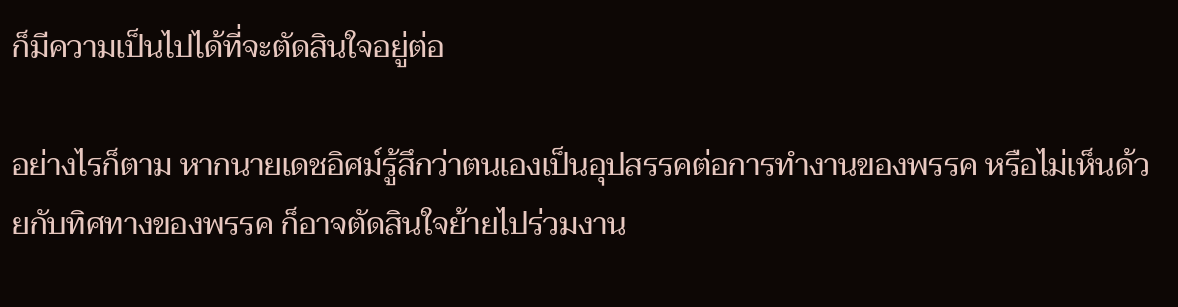ก็มีความเป็นไปได้ที่จะตัดสินใจอยู่ต่อ

อย่างไรก็ตาม หากนายเดชอิศม์รู้สึกว่าตนเองเป็นอุปสรรคต่อการทำงานของพรรค หรือไม่เห็นด้วยกับทิศทางของพรรค ก็อาจตัดสินใจย้ายไปร่วมงาน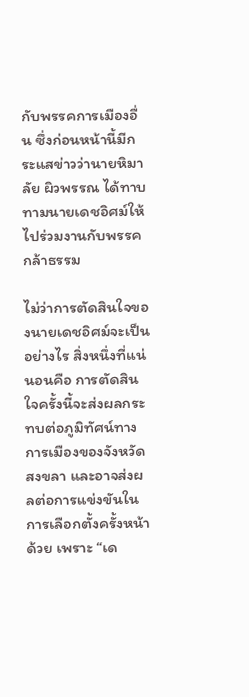กับพรรคการเมืองอื่น ซึ่งก่อนหน้านี้มีกระแสข่าวว่านายหิมาลัย ผิวพรรณ ได้ทาบทามนายเดชอิศม์ให้ไปร่วมงานกับพรรคกล้าธรรม

ไม่ว่าการตัดสินใจของนายเดชอิศม์จะเป็นอย่างไร สิ่งหนึ่งที่แน่นอนคือ การตัดสินใจครั้งนี้จะส่งผลกระทบต่อภูมิทัศน์ทางการเมืองของจังหวัดสงขลา และอาจส่งผลต่อการแข่งขันในการเลือกตั้งครั้งหน้าด้วย เพราะ “เด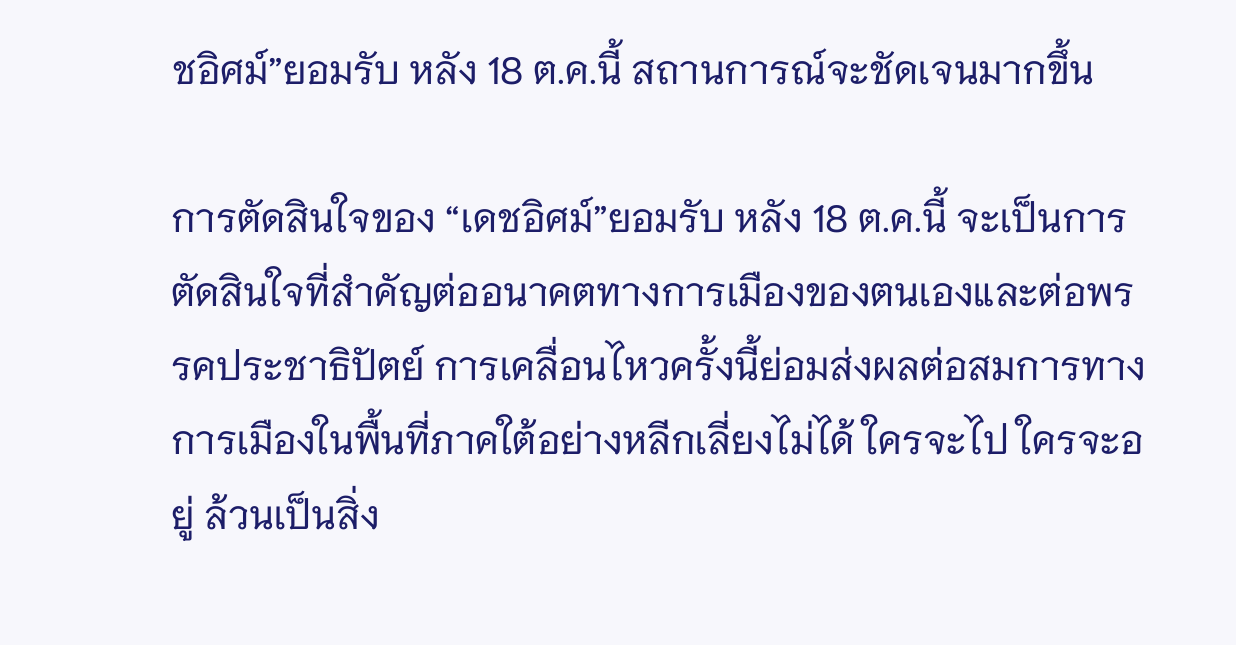ชอิศม์”ยอมรับ หลัง 18 ต.ค.นี้ สถานการณ์จะชัดเจนมากขึ้น

การตัดสินใจของ “เดชอิศม์”ยอมรับ หลัง 18 ต.ค.นี้ จะเป็นการตัดสินใจที่สำคัญต่ออนาคตทางการเมืองของตนเองและต่อพรรคประชาธิปัตย์ การเคลื่อนไหวครั้งนี้ย่อมส่งผลต่อสมการทางการเมืองในพื้นที่ภาคใต้อย่างหลีกเลี่ยงไม่ได้ ใครจะไป ใครจะอยู่ ล้วนเป็นสิ่ง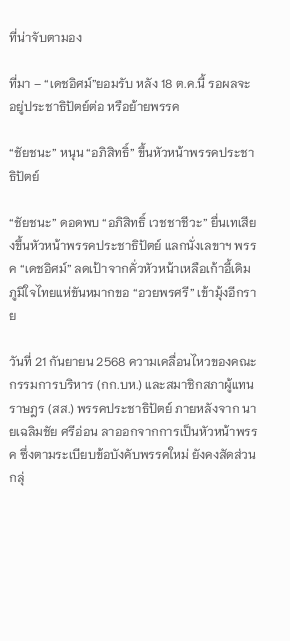ที่น่าจับตามอง

ที่มา – “เดชอิศม์”ยอมรับ หลัง 18 ต.ค.นี้ รอผลจะอยู่ประชาธิปัตย์ต่อ หรือย้ายพรรค

“ชัยชนะ” หนุน “อภิสิทธิ์” ขึ้นหัวหน้าพรรคประชาธิปัตย์

“ชัยชนะ” ดอดพบ “อภิสิทธิ์ เวชชาชีวะ” ยื่นเทเสียงขึ้นหัวหน้าพรรคประชาธิปัตย์ แลกนั่งเลขาฯ พรรค “เดชอิศม์” ลดเป้าจากคั่วหัวหน้าเหลือเก้าอี้เดิม ภูมิใจไทยแห่ขันหมากขอ “อวยพรศรี” เข้ามุ้งอีกราย

วันที่ 21 กันยายน 2568 ความเคลื่อนไหวของคณะกรรมการบริหาร (กก.บห.) และสมาชิกสภาผู้แทนราษฎร (สส.) พรรคประชาธิปัตย์ ภายหลังจาก นายเฉลิมชัย ศรีอ่อน ลาออกจากการเป็นหัวหน้าพรรค ซึ่งตามระเบียบข้อบังคับพรรคใหม่ ยังคงสัดส่วนกลุ่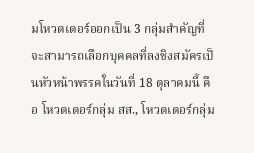มโหวตเตอร์ออกเป็น 3 กลุ่มสำคัญที่จะสามารถเลือกบุคคลที่ลงชิงสมัครเป็นหัวหน้าพรรคในวันที่ 18 ตุลาคมนี้ คือ โหวตเตอร์กลุ่ม สส., โหวตเตอร์กลุ่ม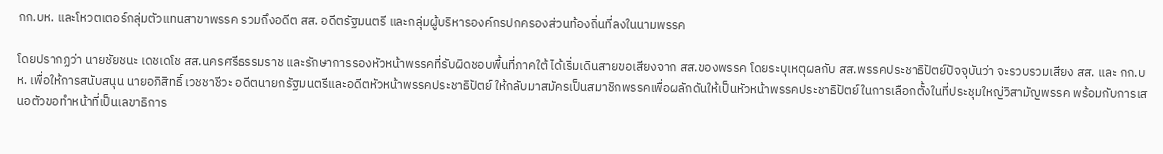กก.บห. และโหวตเตอร์กลุ่มตัวแทนสาขาพรรค รวมถึงอดีต สส. อดีตรัฐมนตรี และกลุ่มผู้บริหารองค์กรปกครองส่วนท้องถิ่นที่ลงในนามพรรค

โดยปรากฏว่า นายชัยชนะ เดชเดโช สส.นครศรีธรรมราช และรักษาการรองหัวหน้าพรรคที่รับผิดชอบพื้นที่ภาคใต้ ได้เริ่มเดินสายขอเสียงจาก สส.ของพรรค โดยระบุเหตุผลกับ สส.พรรคประชาธิปัตย์ปัจจุบันว่า จะรวบรวมเสียง สส. และ กก.บห. เพื่อให้การสนับสนุน นายอภิสิทธิ์ เวชชาชีวะ อดีตนายกรัฐมนตรีและอดีตหัวหน้าพรรคประชาธิปัตย์ ให้กลับมาสมัครเป็นสมาชิกพรรคเพื่อผลักดันให้เป็นหัวหน้าพรรคประชาธิปัตย์ในการเลือกตั้งในที่ประชุมใหญ่วิสามัญพรรค พร้อมกับการเสนอตัวขอทำหน้าที่เป็นเลขาธิการ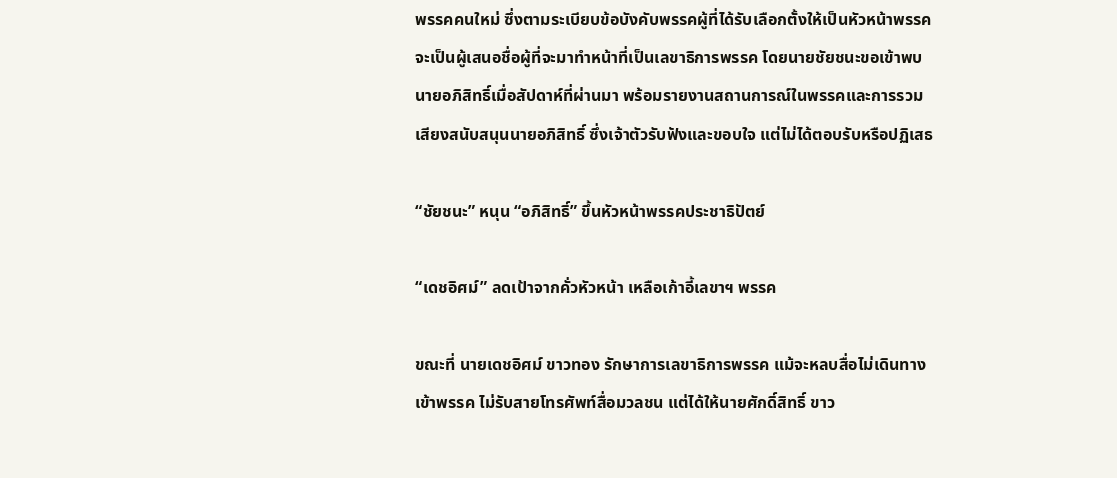พรรคคนใหม่ ซึ่งตามระเบียบข้อบังคับพรรคผู้ที่ได้รับเลือกตั้งให้เป็นหัวหน้าพรรค จะเป็นผู้เสนอชื่อผู้ที่จะมาทำหน้าที่เป็นเลขาธิการพรรค โดยนายชัยชนะขอเข้าพบนายอภิสิทธิ์เมื่อสัปดาห์ที่ผ่านมา พร้อมรายงานสถานการณ์ในพรรคและการรวมเสียงสนับสนุนนายอภิสิทธิ์ ซึ่งเจ้าตัวรับฟังและขอบใจ แต่ไม่ได้ตอบรับหรือปฏิเสธ

“ชัยชนะ” หนุน “อภิสิทธิ์” ขึ้นหัวหน้าพรรคประชาธิปัตย์

“เดชอิศม์” ลดเป้าจากคั่วหัวหน้า เหลือเก้าอี้เลขาฯ พรรค

ขณะที่ นายเดชอิศม์ ขาวทอง รักษาการเลขาธิการพรรค แม้จะหลบสื่อไม่เดินทางเข้าพรรค ไม่รับสายโทรศัพท์สื่อมวลชน แต่ได้ให้นายศักดิ์สิทธิ์ ขาว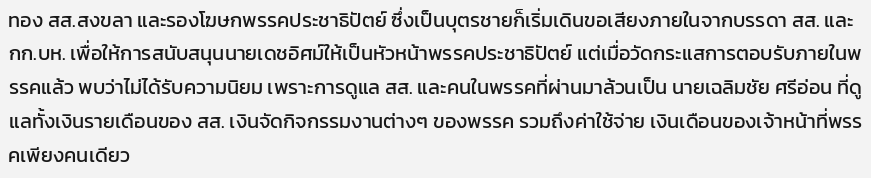ทอง สส.สงขลา และรองโฆษกพรรคประชาธิปัตย์ ซึ่งเป็นบุตรชายก็เริ่มเดินขอเสียงภายในจากบรรดา สส. และ กก.บห. เพื่อให้การสนับสนุนนายเดชอิศม์ให้เป็นหัวหน้าพรรคประชาธิปัตย์ แต่เมื่อวัดกระแสการตอบรับภายในพรรคแล้ว พบว่าไม่ได้รับความนิยม เพราะการดูแล สส. และคนในพรรคที่ผ่านมาล้วนเป็น นายเฉลิมชัย ศรีอ่อน ที่ดูแลทั้งเงินรายเดือนของ สส. เงินจัดกิจกรรมงานต่างๆ ของพรรค รวมถึงค่าใช้จ่าย เงินเดือนของเจ้าหน้าที่พรรคเพียงคนเดียว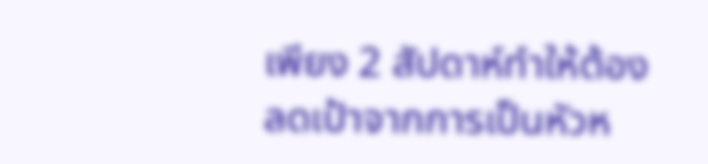เพียง 2 สัปดาห์ทำให้ต้องลดเป้าจากการเป็นหัวห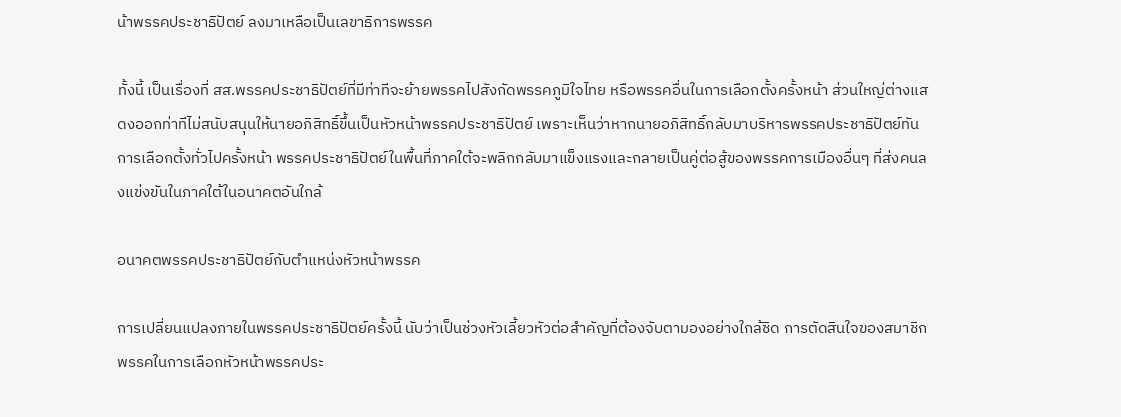น้าพรรคประชาธิปัตย์ ลงมาเหลือเป็นเลขาธิการพรรค

ทั้งนี้ เป็นเรื่องที่ สส.พรรคประชาธิปัตย์ที่มีท่าทีจะย้ายพรรคไปสังกัดพรรคภูมิใจไทย หรือพรรคอื่นในการเลือกตั้งครั้งหน้า ส่วนใหญ่ต่างแสดงออกท่าทีไม่สนับสนุนให้นายอภิสิทธิ์ขึ้นเป็นหัวหน้าพรรคประชาธิปัตย์ เพราะเห็นว่าหากนายอภิสิทธิ์กลับมาบริหารพรรคประชาธิปัตย์ทันการเลือกตั้งทั่วไปครั้งหน้า พรรคประชาธิปัตย์ในพื้นที่ภาคใต้จะพลิกกลับมาแข็งแรงและกลายเป็นคู่ต่อสู้ของพรรคการเมืองอื่นๆ ที่ส่งคนลงแข่งขันในภาคใต้ในอนาคตอันใกล้

อนาคตพรรคประชาธิปัตย์กับตำแหน่งหัวหน้าพรรค

การเปลี่ยนแปลงภายในพรรคประชาธิปัตย์ครั้งนี้ นับว่าเป็นช่วงหัวเลี้ยวหัวต่อสำคัญที่ต้องจับตามองอย่างใกล้ชิด การตัดสินใจของสมาชิกพรรคในการเลือกหัวหน้าพรรคประ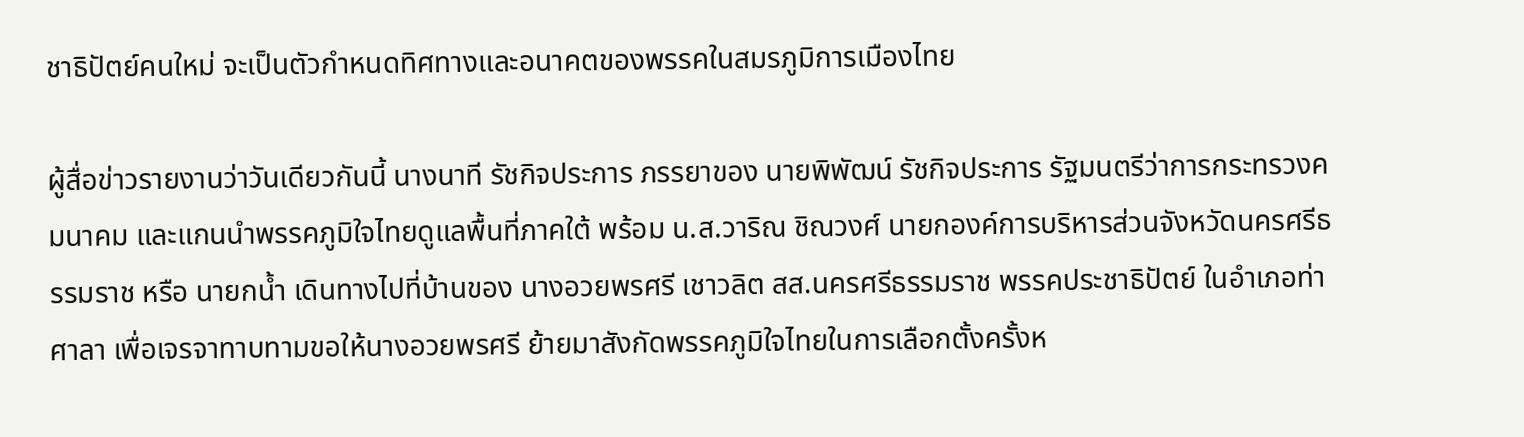ชาธิปัตย์คนใหม่ จะเป็นตัวกำหนดทิศทางและอนาคตของพรรคในสมรภูมิการเมืองไทย

ผู้สื่อข่าวรายงานว่าวันเดียวกันนี้ นางนาที รัชกิจประการ ภรรยาของ นายพิพัฒน์ รัชกิจประการ รัฐมนตรีว่าการกระทรวงคมนาคม และแกนนำพรรคภูมิใจไทยดูแลพื้นที่ภาคใต้ พร้อม น.ส.วาริณ ชิณวงศ์ นายกองค์การบริหารส่วนจังหวัดนครศรีธรรมราช หรือ นายกน้ำ เดินทางไปที่บ้านของ นางอวยพรศรี เชาวลิต สส.นครศรีธรรมราช พรรคประชาธิปัตย์ ในอำเภอท่าศาลา เพื่อเจรจาทาบทามขอให้นางอวยพรศรี ย้ายมาสังกัดพรรคภูมิใจไทยในการเลือกตั้งครั้งห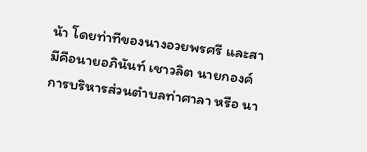น้า โดยท่าทีของนางอวยพรศรี และสามีคือนายอภินันท์ เชาวลิต นายกองค์การบริหารส่วนตำบลท่าศาลา หรือ นา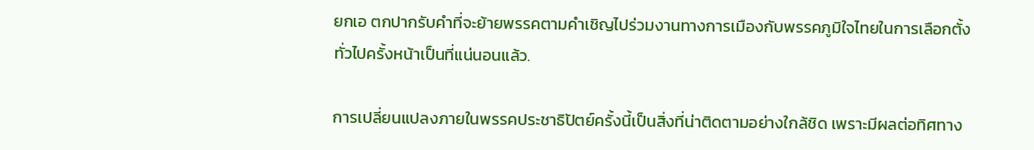ยกเอ ตกปากรับคำที่จะย้ายพรรคตามคำเชิญไปร่วมงานทางการเมืองกับพรรคภูมิใจไทยในการเลือกตั้งทั่วไปครั้งหน้าเป็นที่แน่นอนแล้ว.

การเปลี่ยนแปลงภายในพรรคประชาธิปัตย์ครั้งนี้เป็นสิ่งที่น่าติดตามอย่างใกล้ชิด เพราะมีผลต่อทิศทาง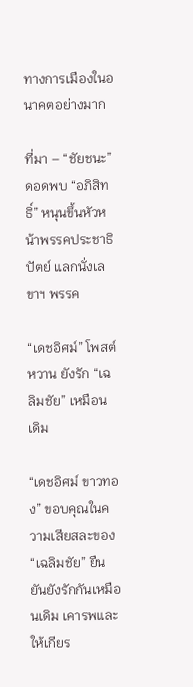ทางการเมืองในอนาคตอย่างมาก

ที่มา – “ชัยชนะ” ดอดพบ “อภิสิทธิ์” หนุนขึ้นหัวหน้าพรรคประชาธิปัตย์ แลกนั่งเลขาฯ พรรค

“เดชอิศม์” โพสต์หวาน ยังรัก “เฉลิมชัย” เหมือนเดิม

“เดชอิศม์ ขาวทอง” ขอบคุณในความเสียสละของ “เฉลิมชัย” ยืนยันยังรักกันเหมือนเดิม เคารพและให้เกียร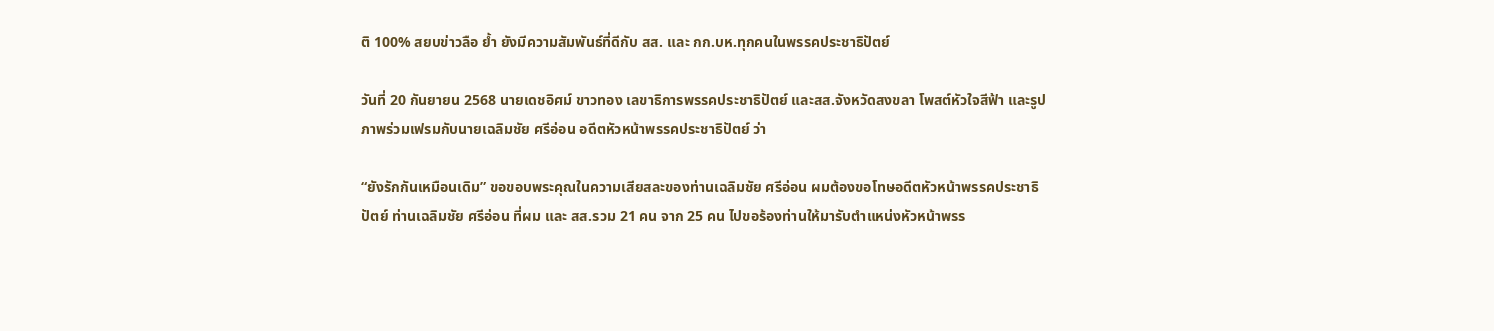ติ 100% สยบข่าวลือ ย้ำ ยังมีความสัมพันธ์ที่ดีกับ สส. และ กก.บห.ทุกคนในพรรคประชาธิปัตย์

วันที่ 20 กันยายน 2568 นายเดชอิศม์ ขาวทอง เลขาธิการพรรคประชาธิปัตย์ และสส.จังหวัดสงขลา โพสต์หัวใจสีฟ้า และรูปภาพร่วมเฟรมกับนายเฉลิมชัย ศรีอ่อน อดีตหัวหน้าพรรคประชาธิปัตย์ ว่า

“ยังรักกันเหมือนเดิม” ขอขอบพระคุณในความเสียสละของท่านเฉลิมชัย ศรีอ่อน ผมต้องขอโทษอดีตหัวหน้าพรรคประชาธิปัตย์ ท่านเฉลิมชัย ศรีอ่อน ที่ผม และ สส.รวม 21 คน จาก 25 คน ไปขอร้องท่านให้มารับตำแหน่งหัวหน้าพรร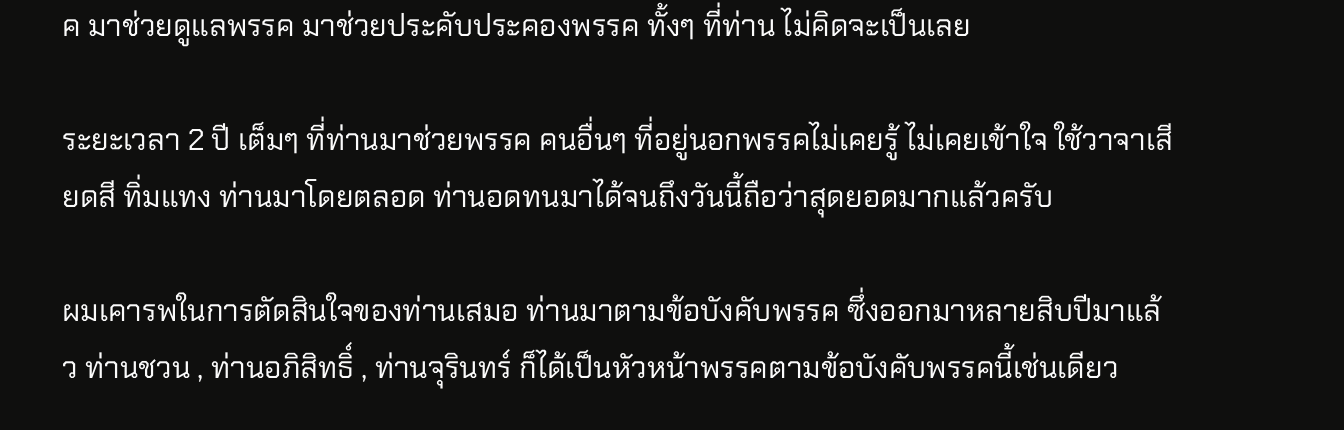ค มาช่วยดูแลพรรค มาช่วยประคับประคองพรรค ทั้งๆ ที่ท่าน ไม่คิดจะเป็นเลย

ระยะเวลา 2 ปี เต็มๆ ที่ท่านมาช่วยพรรค คนอื่นๆ ที่อยู่นอกพรรคไม่เคยรู้ ไม่เคยเข้าใจ ใช้วาจาเสียดสี ทิ่มแทง ท่านมาโดยตลอด ท่านอดทนมาได้จนถึงวันนี้ถือว่าสุดยอดมากแล้วครับ

ผมเคารพในการตัดสินใจของท่านเสมอ ท่านมาตามข้อบังคับพรรค ซึ่งออกมาหลายสิบปีมาแล้ว ท่านชวน , ท่านอภิสิทธิ์ , ท่านจุรินทร์ ก็ได้เป็นหัวหน้าพรรคตามข้อบังคับพรรคนี้เช่นเดียว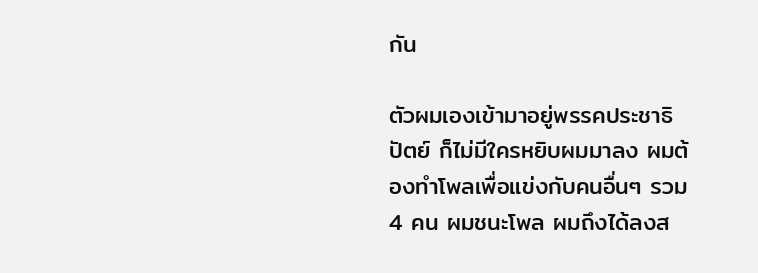กัน

ตัวผมเองเข้ามาอยู่พรรคประชาธิปัตย์ ก็ไม่มีใครหยิบผมมาลง ผมต้องทำโพลเพื่อแข่งกับคนอื่นๆ รวม 4 คน ผมชนะโพล ผมถึงได้ลงส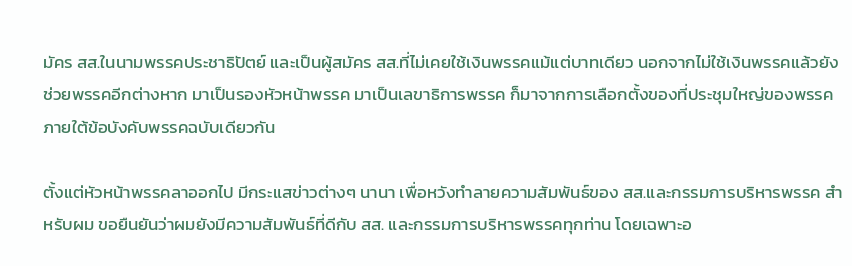มัคร สส.ในนามพรรคประชาธิปัตย์ และเป็นผู้สมัคร สส.ที่ไม่เคยใช้เงินพรรคแม้แต่บาทเดียว นอกจากไม่ใช้เงินพรรคแล้วยังช่วยพรรคอีกต่างหาก มาเป็นรองหัวหน้าพรรค มาเป็นเลขาธิการพรรค ก็มาจากการเลือกตั้งของที่ประชุมใหญ่ของพรรค ภายใต้ข้อบังคับพรรคฉบับเดียวกัน

ตั้งแต่หัวหน้าพรรคลาออกไป มีกระแสข่าวต่างๆ นานา เพื่อหวังทำลายความสัมพันธ์ของ สส.และกรรมการบริหารพรรค สำหรับผม ขอยืนยันว่าผมยังมีความสัมพันธ์ที่ดีกับ สส. และกรรมการบริหารพรรคทุกท่าน โดยเฉพาะอ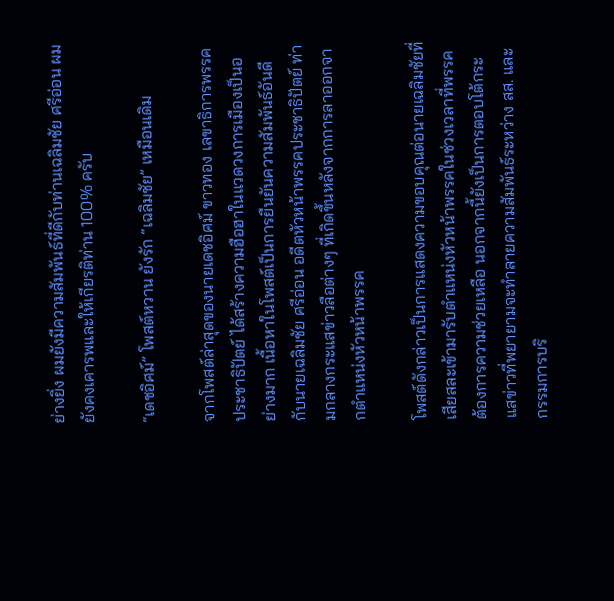ย่างยิ่ง ผมยังมีความสัมพันธ์ที่ดีกับท่านเฉลิมชัย ศรีอ่อน ผมยังคงเคารพและให้เกียรติท่าน 100% ครับ

“เดชอิศม์” โพสต์หวาน ยังรัก “เฉลิมชัย” เหมือนเดิม

จากโพสต์ล่าสุดของนายเดชอิศม์ ขาวทอง เลขาธิการพรรคประชาธิปัตย์ ได้สร้างความฮือฮาในแวดวงการเมืองเป็นอย่างมาก เนื้อหาในโพสต์เป็นการยืนยันความสัมพันธ์อันดีกับนายเฉลิมชัย ศรีอ่อน อดีตหัวหน้าพรรคประชาธิปัตย์ ท่ามกลางกระแสข่าวลือต่างๆ ที่เกิดขึ้นหลังจากการลาออกจากตำแหน่งหัวหน้าพรรค

โพสต์ดังกล่าวเป็นการแสดงความขอบคุณต่อนายเฉลิมชัยที่เสียสละเข้ามารับตำแหน่งหัวหน้าพรรคในช่วงเวลาที่พรรคต้องการความช่วยเหลือ นอกจากนี้ยังเป็นการตอบโต้กระแสข่าวที่พยายามจะทำลายความสัมพันธ์ระหว่าง สส. และกรรมการบริ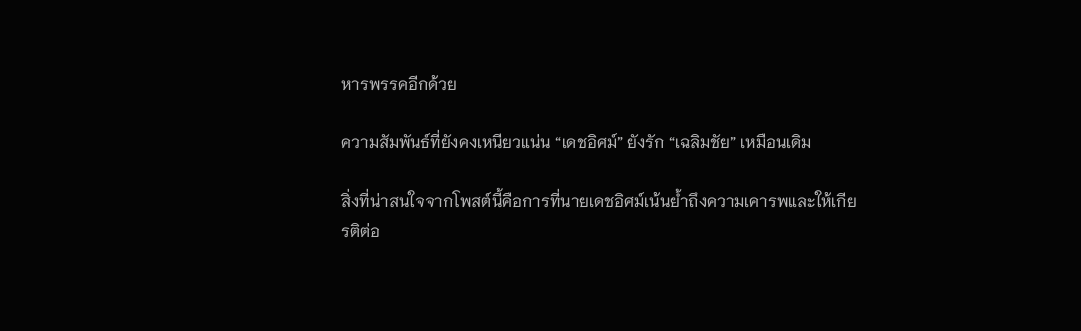หารพรรคอีกด้วย

ความสัมพันธ์ที่ยังคงเหนียวแน่น “เดชอิศม์” ยังรัก “เฉลิมชัย” เหมือนเดิม

สิ่งที่น่าสนใจจากโพสต์นี้คือการที่นายเดชอิศม์เน้นย้ำถึงความเคารพและให้เกียรติต่อ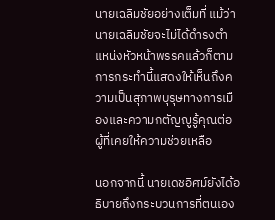นายเฉลิมชัยอย่างเต็มที่ แม้ว่านายเฉลิมชัยจะไม่ได้ดำรงตำแหน่งหัวหน้าพรรคแล้วก็ตาม การกระทำนี้แสดงให้เห็นถึงความเป็นสุภาพบุรุษทางการเมืองและความกตัญญูรู้คุณต่อผู้ที่เคยให้ความช่วยเหลือ

นอกจากนี้ นายเดชอิศม์ยังได้อธิบายถึงกระบวนการที่ตนเอง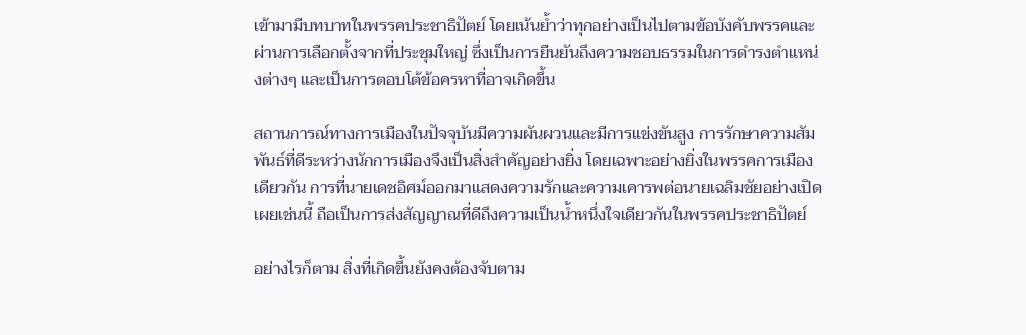เข้ามามีบทบาทในพรรคประชาธิปัตย์ โดยเน้นย้ำว่าทุกอย่างเป็นไปตามข้อบังคับพรรคและผ่านการเลือกตั้งจากที่ประชุมใหญ่ ซึ่งเป็นการยืนยันถึงความชอบธรรมในการดำรงตำแหน่งต่างๆ และเป็นการตอบโต้ข้อครหาที่อาจเกิดขึ้น

สถานการณ์ทางการเมืองในปัจจุบันมีความผันผวนและมีการแข่งขันสูง การรักษาความสัมพันธ์ที่ดีระหว่างนักการเมืองจึงเป็นสิ่งสำคัญอย่างยิ่ง โดยเฉพาะอย่างยิ่งในพรรคการเมืองเดียวกัน การที่นายเดชอิศม์ออกมาแสดงความรักและความเคารพต่อนายเฉลิมชัยอย่างเปิดเผยเช่นนี้ ถือเป็นการส่งสัญญาณที่ดีถึงความเป็นน้ำหนึ่งใจเดียวกันในพรรคประชาธิปัตย์

อย่างไรก็ตาม สิ่งที่เกิดขึ้นยังคงต้องจับตาม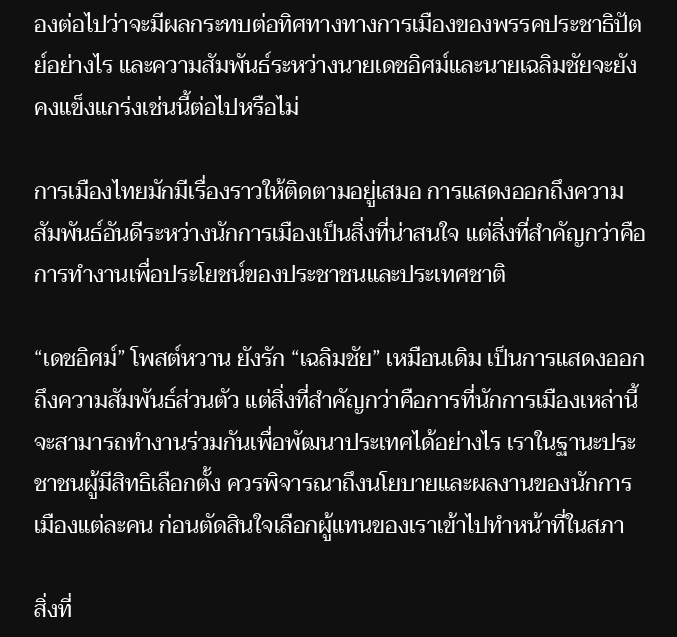องต่อไปว่าจะมีผลกระทบต่อทิศทางทางการเมืองของพรรคประชาธิปัตย์อย่างไร และความสัมพันธ์ระหว่างนายเดชอิศม์และนายเฉลิมชัยจะยังคงแข็งแกร่งเช่นนี้ต่อไปหรือไม่

การเมืองไทยมักมีเรื่องราวให้ติดตามอยู่เสมอ การแสดงออกถึงความสัมพันธ์อันดีระหว่างนักการเมืองเป็นสิ่งที่น่าสนใจ แต่สิ่งที่สำคัญกว่าคือการทำงานเพื่อประโยชน์ของประชาชนและประเทศชาติ

“เดชอิศม์” โพสต์หวาน ยังรัก “เฉลิมชัย” เหมือนเดิม เป็นการแสดงออกถึงความสัมพันธ์ส่วนตัว แต่สิ่งที่สำคัญกว่าคือการที่นักการเมืองเหล่านี้จะสามารถทำงานร่วมกันเพื่อพัฒนาประเทศได้อย่างไร เราในฐานะประชาชนผู้มีสิทธิเลือกตั้ง ควรพิจารณาถึงนโยบายและผลงานของนักการเมืองแต่ละคน ก่อนตัดสินใจเลือกผู้แทนของเราเข้าไปทำหน้าที่ในสภา

สิ่งที่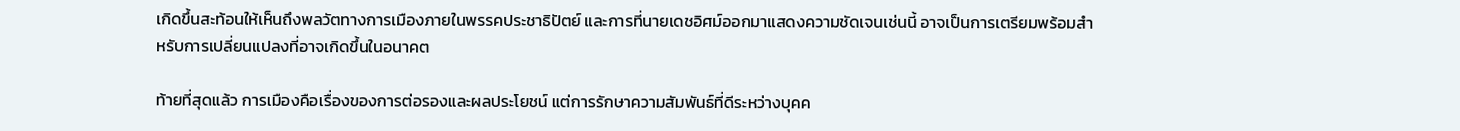เกิดขึ้นสะท้อนให้เห็นถึงพลวัตทางการเมืองภายในพรรคประชาธิปัตย์ และการที่นายเดชอิศม์ออกมาแสดงความชัดเจนเช่นนี้ อาจเป็นการเตรียมพร้อมสำหรับการเปลี่ยนแปลงที่อาจเกิดขึ้นในอนาคต

ท้ายที่สุดแล้ว การเมืองคือเรื่องของการต่อรองและผลประโยชน์ แต่การรักษาความสัมพันธ์ที่ดีระหว่างบุคค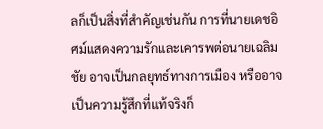ลก็เป็นสิ่งที่สำคัญเช่นกัน การที่นายเดชอิศม์แสดงความรักและเคารพต่อนายเฉลิมชัย อาจเป็นกลยุทธ์ทางการเมือง หรืออาจเป็นความรู้สึกที่แท้จริงก็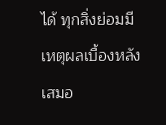ได้ ทุกสิ่งย่อมมีเหตุผลเบื้องหลังเสมอ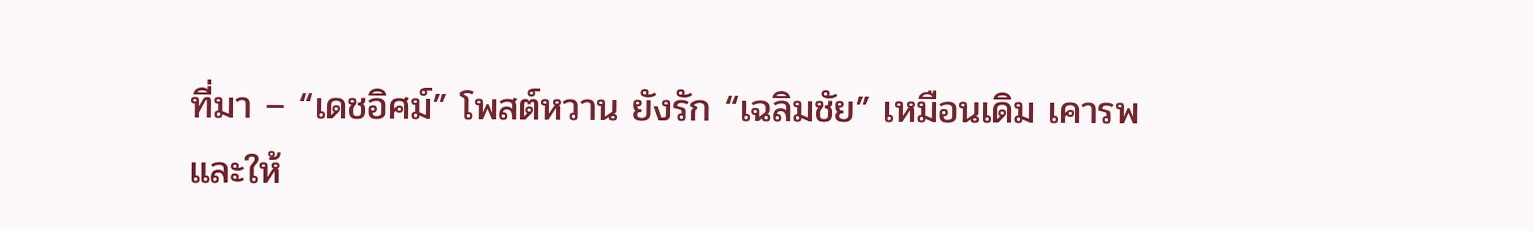ที่มา – “เดชอิศม์” โพสต์หวาน ยังรัก “เฉลิมชัย” เหมือนเดิม เคารพและให้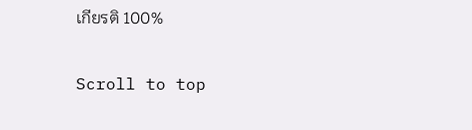เกียรติ 100%

Scroll to top